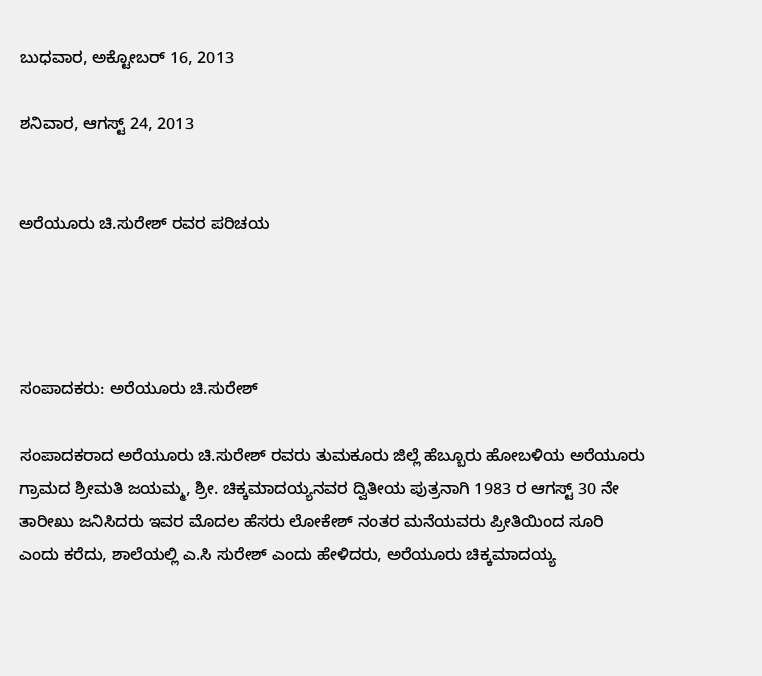ಬುಧವಾರ, ಅಕ್ಟೋಬರ್ 16, 2013

ಶನಿವಾರ, ಆಗಸ್ಟ್ 24, 2013


ಅರೆಯೂರು ಚಿ.ಸುರೇಶ್ ರವರ ಪರಿಚಯ




ಸಂಪಾದಕರು: ಅರೆಯೂರು ಚಿ.ಸುರೇಶ್

ಸಂಪಾದಕರಾದ ಅರೆಯೂರು ಚಿ.ಸುರೇಶ್ ರವರು ತುಮಕೂರು ಜಿಲ್ಲೆ ಹೆಬ್ಬೂರು ಹೋಬಳಿಯ ಅರೆಯೂರು ಗ್ರಾಮದ ಶ್ರೀಮತಿ ಜಯಮ್ಮ, ಶ್ರೀ. ಚಿಕ್ಕಮಾದಯ್ಯನವರ ದ್ವಿತೀಯ ಪುತ್ರನಾಗಿ 1983 ರ ಆಗಸ್ಟ್ 30 ನೇ ತಾರೀಖು ಜನಿಸಿದರು ಇವರ ಮೊದಲ ಹೆಸರು ಲೋಕೇಶ್ ನಂತರ ಮನೆಯವರು ಪ್ರೀತಿಯಿಂದ ಸೂರಿ ಎಂದು ಕರೆದು, ಶಾಲೆಯಲ್ಲಿ ಎ.ಸಿ ಸುರೇಶ್ ಎಂದು ಹೇಳಿದರು, ಅರೆಯೂರು ಚಿಕ್ಕಮಾದಯ್ಯ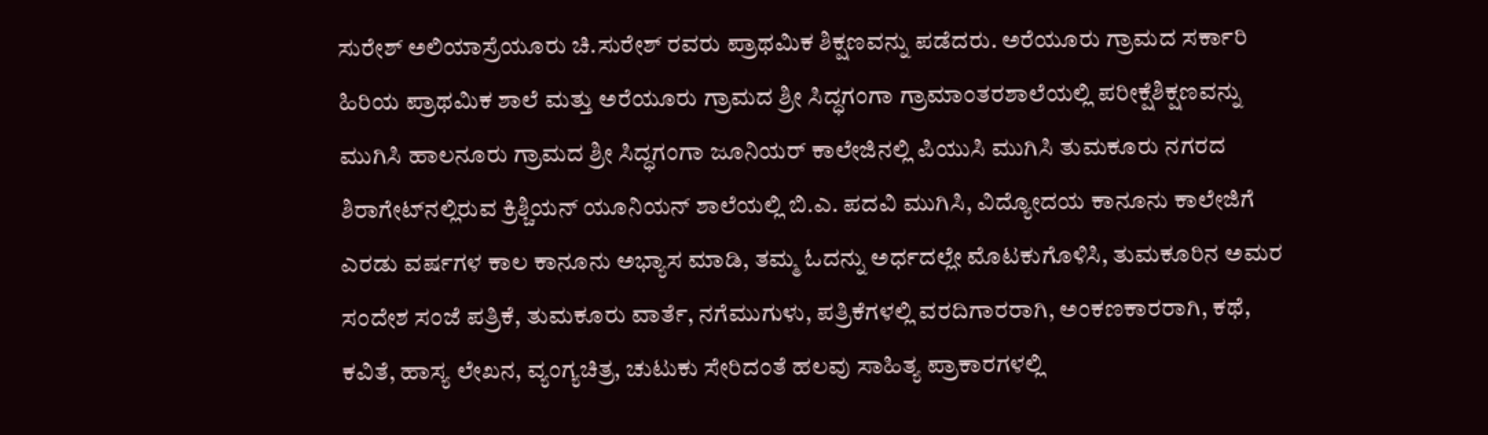ಸುರೇಶ್ ಅಲಿಯಾಸ್ರೆಯೂರು ಚಿ.ಸುರೇಶ್ ರವರು ಪ್ರಾಥಮಿಕ ಶಿಕ್ಷಣವನ್ನು ಪಡೆದರು. ಅರೆಯೂರು ಗ್ರಾಮದ ಸರ್ಕಾರಿ ಹಿರಿಯ ಪ್ರಾಥಮಿಕ ಶಾಲೆ ಮತ್ತು ಅರೆಯೂರು ಗ್ರಾಮದ ಶ್ರೀ ಸಿದ್ಧಗಂಗಾ ಗ್ರಾಮಾಂತರಶಾಲೆಯಲ್ಲಿ ಪರೀಕ್ಷೆಶಿಕ್ಷಣವನ್ನು ಮುಗಿಸಿ ಹಾಲನೂರು ಗ್ರಾಮದ ಶ್ರೀ ಸಿದ್ಧಗಂಗಾ ಜೂನಿಯರ್ ಕಾಲೇಜಿನಲ್ಲಿ ಪಿಯುಸಿ ಮುಗಿಸಿ ತುಮಕೂರು ನಗರದ ಶಿರಾಗೇಟ್‌ನಲ್ಲಿರುವ ಕ್ರಿಶ್ಚಿಯನ್ ಯೂನಿಯನ್ ಶಾಲೆಯಲ್ಲಿ ಬಿ.ಎ. ಪದವಿ ಮುಗಿಸಿ, ವಿದ್ಯೋದಯ ಕಾನೂನು ಕಾಲೇಜಿಗೆ ಎರಡು ವರ್ಷಗಳ ಕಾಲ ಕಾನೂನು ಅಭ್ಯಾಸ ಮಾಡಿ, ತಮ್ಮ ಓದನ್ನು ಅರ್ಧದಲ್ಲೇ ಮೊಟಕುಗೊಳಿಸಿ, ತುಮಕೂರಿನ ಅಮರ ಸಂದೇಶ ಸಂಜೆ ಪತ್ರಿಕೆ, ತುಮಕೂರು ವಾರ್ತೆ, ನಗೆಮುಗುಳು, ಪತ್ರಿಕೆಗಳಲ್ಲಿ ವರದಿಗಾರರಾಗಿ, ಅಂಕಣಕಾರರಾಗಿ, ಕಥೆ, ಕವಿತೆ, ಹಾಸ್ಯ ಲೇಖನ, ವ್ಯಂಗ್ಯಚಿತ್ರ, ಚುಟುಕು ಸೇರಿದಂತೆ ಹಲವು ಸಾಹಿತ್ಯ ಪ್ರಾಕಾರಗಳಲ್ಲಿ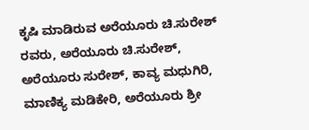ಕೃಷಿ ಮಾಡಿರುವ ಅರೆಯೂರು ಚಿ.ಸುರೇಶ್ ರವರು, ಅರೆಯೂರು ಚಿ.ಸುರೇಶ್, ಅರೆಯೂರು ಸುರೇಶ್, ಕಾವ್ಯ ಮಧುಗಿರಿ, ಮಾಣಿಕ್ಯ ಮಡಿಕೇರಿ, ಅರೆಯೂರು ಶ್ರೀ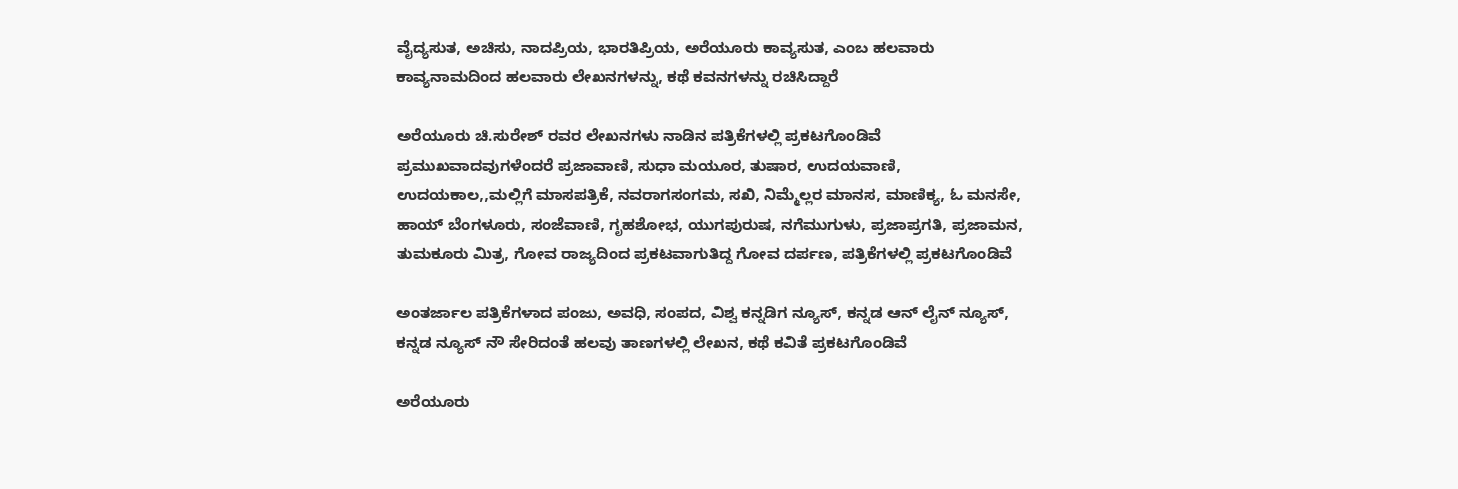ವೈದ್ಯಸುತ, ಅಚಿಸು, ನಾದಪ್ರಿಯ, ಭಾರತಿಪ್ರಿಯ, ಅರೆಯೂರು ಕಾವ್ಯಸುತ, ಎಂಬ ಹಲವಾರು ಕಾವ್ಯನಾಮದಿಂದ ಹಲವಾರು ಲೇಖನಗಳನ್ನು, ಕಥೆ ಕವನಗಳನ್ನು ರಚಿಸಿದ್ದಾರೆ

ಅರೆಯೂರು ಚಿ.ಸುರೇಶ್ ರವರ ಲೇಖನಗಳು ನಾಡಿನ ಪತ್ರಿಕೆಗಳಲ್ಲಿ ಪ್ರಕಟಗೊಂಡಿವೆ ಪ್ರಮುಖವಾದವುಗಳೆಂದರೆ ಪ್ರಜಾವಾಣಿ, ಸುಧಾ ಮಯೂರ, ತುಷಾರ, ಉದಯವಾಣಿ, ಉದಯಕಾಲ,,ಮಲ್ಲಿಗೆ ಮಾಸಪತ್ರಿಕೆ, ನವರಾಗಸಂಗಮ, ಸಖಿ, ನಿಮ್ಮೆಲ್ಲರ ಮಾನಸ, ಮಾಣಿಕ್ಯ, ಓ ಮನಸೇ, ಹಾಯ್ ಬೆಂಗಳೂರು, ಸಂಜೆವಾಣಿ, ಗೃಹಶೋಭ, ಯುಗಪುರುಷ, ನಗೆಮುಗುಳು, ಪ್ರಜಾಪ್ರಗತಿ, ಪ್ರಜಾಮನ, ತುಮಕೂರು ಮಿತ್ರ, ಗೋವ ರಾಜ್ಯದಿಂದ ಪ್ರಕಟವಾಗುತಿದ್ದ ಗೋವ ದರ್ಪಣ, ಪತ್ರಿಕೆಗಳಲ್ಲಿ ಪ್ರಕಟಗೊಂಡಿವೆ

ಅಂತರ್ಜಾಲ ಪತ್ರಿಕೆಗಳಾದ ಪಂಜು, ಅವಧಿ, ಸಂಪದ, ವಿಶ್ವ ಕನ್ನಡಿಗ ನ್ಯೂಸ್, ಕನ್ನಡ ಆನ್ ಲೈನ್ ನ್ಯೂಸ್, ಕನ್ನಡ ನ್ಯೂಸ್ ನೌ ಸೇರಿದಂತೆ ಹಲವು ತಾಣಗಳಲ್ಲಿ ಲೇಖನ, ಕಥೆ ಕವಿತೆ ಪ್ರಕಟಗೊಂಡಿವೆ

ಅರೆಯೂರು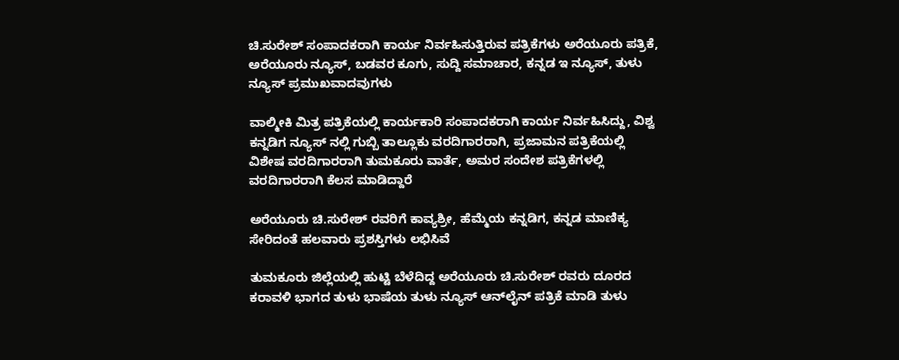ಚಿ.ಸುರೇಶ್ ಸಂಪಾದಕರಾಗಿ ಕಾರ್ಯ ನಿರ್ವಹಿಸುತ್ತಿರುವ ಪತ್ರಿಕೆಗಳು ಅರೆಯೂರು ಪತ್ರಿಕೆ, ಅರೆಯೂರು ನ್ಯೂಸ್, ಬಡವರ ಕೂಗು, ಸುದ್ದಿ ಸಮಾಚಾರ, ಕನ್ನಡ ಇ ನ್ಯೂಸ್, ತುಳು ನ್ಯೂಸ್ ಪ್ರಮುಖವಾದವುಗಳು

ವಾಲ್ಮೀಕಿ ಮಿತ್ರ ಪತ್ರಿಕೆಯಲ್ಲಿ ಕಾರ್ಯಕಾರಿ ಸಂಪಾದಕರಾಗಿ ಕಾರ್ಯ ನಿರ್ವಹಿಸಿದ್ದು, ವಿಶ್ವ ಕನ್ನಡಿಗ ನ್ಯೂಸ್ ನಲ್ಲಿ ಗುಬ್ಬಿ ತಾಲ್ಲೂಕು ವರದಿಗಾರರಾಗಿ, ಪ್ರಜಾಮನ ಪತ್ರಿಕೆಯಲ್ಲಿ ವಿಶೇಷ ವರದಿಗಾರರಾಗಿ ತುಮಕೂರು ವಾರ್ತೆ, ಅಮರ ಸಂದೇಶ ಪತ್ರಿಕೆಗಳಲ್ಲಿ ವರದಿಗಾರರಾಗಿ ಕೆಲಸ ಮಾಡಿದ್ದಾರೆ

ಅರೆಯೂರು ಚಿ.ಸುರೇಶ್ ರವರಿಗೆ ಕಾವ್ಯಶ್ರೀ, ಹೆಮ್ಮೆಯ ಕನ್ನಡಿಗ, ಕನ್ನಡ ಮಾಣಿಕ್ಯ ಸೇರಿದಂತೆ ಹಲವಾರು ಪ್ರಶಸ್ತಿಗಳು ಲಭಿಸಿವೆ

ತುಮಕೂರು ಜಿಲ್ಲೆಯಲ್ಲಿ ಹುಟ್ಟಿ ಬೆಳೆದಿದ್ದ ಅರೆಯೂರು ಚಿ.ಸುರೇಶ್ ರವರು ದೂರದ ಕರಾವಳಿ ಭಾಗದ ತುಳು ಭಾಷೆಯ ತುಳು ನ್ಯೂಸ್ ಆನ್‌ಲೈನ್ ಪತ್ರಿಕೆ ಮಾಡಿ ತುಳು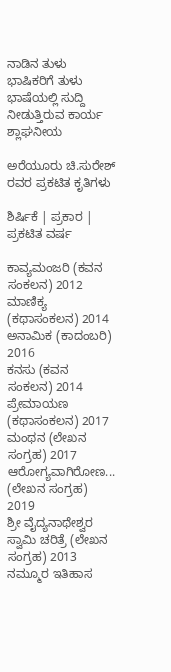ನಾಡಿನ ತುಳು ಭಾಷಿಕರಿಗೆ ತುಳು ಭಾಷೆಯಲ್ಲಿ ಸುದ್ದಿ ನೀಡುತ್ತಿರುವ ಕಾರ್ಯ ಶ್ಲಾಘನೀಯ

ಅರೆಯೂರು ಚಿ.ಸುರೇಶ್ ರವರ ಪ್ರಕಟಿತ ಕೃತಿಗಳು

ಶಿರ್ಷಿಕೆ | ಪ್ರಕಾರ | ಪ್ರಕಟಿತ ವರ್ಷ

ಕಾವ್ಯಮಂಜರಿ (ಕವನ ಸಂಕಲನ) 2012
ಮಾಣಿಕ್ಯ (ಕಥಾಸಂಕಲನ) 2014
ಅನಾಮಿಕ (ಕಾದಂಬರಿ) 2016
ಕನಸು (ಕವನ ಸಂಕಲನ) 2014
ಪ್ರೇಮಾಯಣ (ಕಥಾಸಂಕಲನ) 2017
ಮಂಥನ (ಲೇಖನ ಸಂಗ್ರಹ) 2017
ಆರೋಗ್ಯವಾಗಿರೋಣ... (ಲೇಖನ ಸಂಗ್ರಹ) 2019
ಶ್ರೀ ವೈದ್ಯನಾಥೇಶ್ವರ ಸ್ವಾಮಿ ಚರಿತ್ರೆ (ಲೇಖನ ಸಂಗ್ರಹ) 2013
ನಮ್ಮೂರ ಇತಿಹಾಸ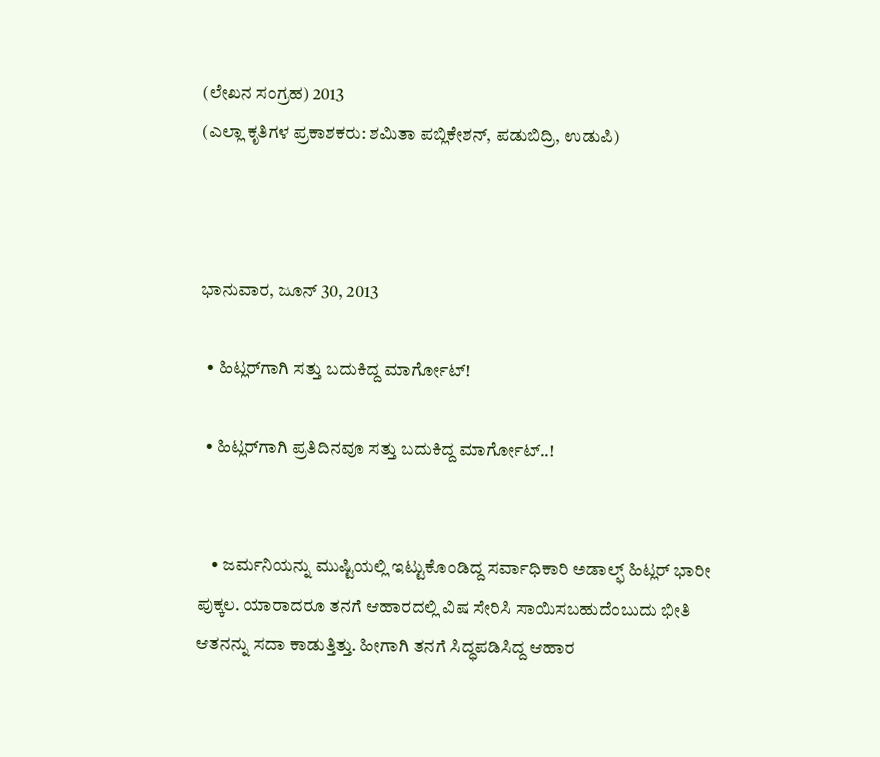(ಲೇಖನ ಸಂಗ್ರಹ) 2013
(ಎಲ್ಲಾ ಕೃತಿಗಳ ಪ್ರಕಾಶಕರು: ಶಮಿತಾ ಪಬ್ಲಿಕೇಶನ್, ಪಡುಬಿದ್ರಿ, ಉಡುಪಿ)



ಭಾನುವಾರ, ಜೂನ್ 30, 2013

  • ಹಿಟ್ಲರ್‌ಗಾಗಿ ಸತ್ತು ಬದುಕಿದ್ದ ಮಾರ್ಗೋಟ್‌!

  • ಹಿಟ್ಲರ್‌ಗಾಗಿ ಪ್ರತಿದಿನವೂ ಸತ್ತು ಬದುಕಿದ್ದ ಮಾರ್ಗೋಟ್‌..!


    • ಜರ್ಮನಿಯನ್ನು ಮುಷ್ಟಿಯಲ್ಲಿ ಇಟ್ಟುಕೊಂಡಿದ್ದ ಸರ್ವಾಧಿಕಾರಿ ಅಡಾಲ್ಫ್ ಹಿಟ್ಲರ್‌ ಭಾರೀ ಪುಕ್ಕಲ. ಯಾರಾದರೂ ತನಗೆ ಆಹಾರದಲ್ಲಿ ವಿಷ ಸೇರಿಸಿ ಸಾಯಿಸಬಹುದೆಂಬುದು ಭೀತಿ ಆತನನ್ನು ಸದಾ ಕಾಡುತ್ತಿತ್ತು. ಹೀಗಾಗಿ ತನಗೆ ಸಿದ್ಧಪಡಿಸಿದ್ದ ಆಹಾರ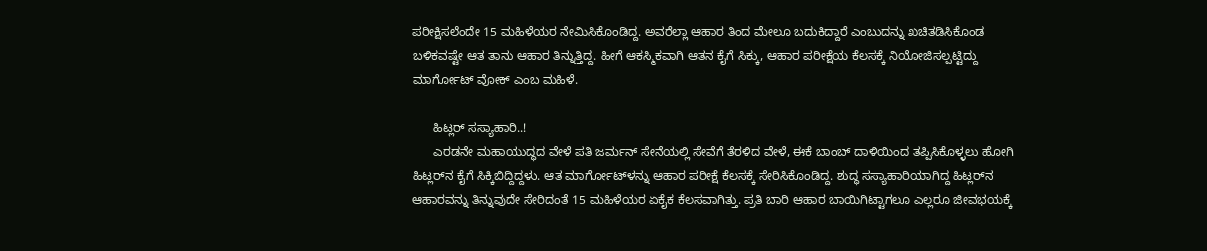ಪರೀಕ್ಷಿಸಲೆಂದೇ 15 ಮಹಿಳೆಯರ ನೇಮಿಸಿಕೊಂಡಿದ್ದ. ಅವರೆಲ್ಲಾ ಆಹಾರ ತಿಂದ ಮೇಲೂ ಬದುಕಿದ್ದಾರೆ ಎಂಬುದನ್ನು ಖಚಿತಡಿಸಿಕೊಂಡ ಬಳಿಕವಷ್ಟೇ ಆತ ತಾನು ಆಹಾರ ತಿನ್ನುತ್ತಿದ್ದ. ಹೀಗೆ ಆಕಸ್ಮಿಕವಾಗಿ ಆತನ ಕೈಗೆ ಸಿಕ್ಕು, ಆಹಾರ ಪರೀಕ್ಷೆಯ ಕೆಲಸಕ್ಕೆ ನಿಯೋಜಿಸಲ್ಪಟ್ಟಿದ್ದು ಮಾರ್ಗೋಟ್‌ ವೋಕ್‌ ಎಂಬ ಮಹಿಳೆ.

      ಹಿಟ್ಲರ್‌ ಸಸ್ಯಾಹಾರಿ..!
      ಎರಡನೇ ಮಹಾಯುದ್ಧದ ವೇಳೆ ಪತಿ ಜರ್ಮನ್‌ ಸೇನೆಯಲ್ಲಿ ಸೇವೆಗೆ ತೆರಳಿದ ವೇಳೆ, ಈಕೆ ಬಾಂಬ್‌ ದಾಳಿಯಿಂದ ತಪ್ಪಿಸಿಕೊಳ್ಳಲು ಹೋಗಿ ಹಿಟ್ಲರ್‌ನ ಕೈಗೆ ಸಿಕ್ಕಿಬಿದ್ದಿದ್ದಳು. ಆತ ಮಾರ್ಗೋಟ್‌ಳನ್ನು ಆಹಾರ ಪರೀಕ್ಷೆ ಕೆಲಸಕ್ಕೆ ಸೇರಿಸಿಕೊಂಡಿದ್ದ. ಶುದ್ಧ ಸಸ್ಯಾಹಾರಿಯಾಗಿದ್ದ ಹಿಟ್ಲರ್‌ನ ಆಹಾರವನ್ನು ತಿನ್ನುವುದೇ ಸೇರಿದಂತೆ 15 ಮಹಿಳೆಯರ ಏಕೈಕ ಕೆಲಸವಾಗಿತ್ತು. ಪ್ರತಿ ಬಾರಿ ಆಹಾರ ಬಾಯಿಗಿಟ್ಟಾಗಲೂ ಎಲ್ಲರೂ ಜೀವಭಯಕ್ಕೆ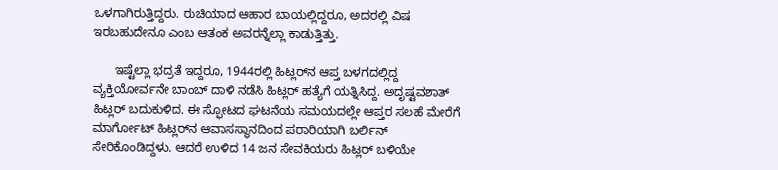ಒಳಗಾಗಿರುತ್ತಿದ್ದರು. ರುಚಿಯಾದ ಆಹಾರ ಬಾಯಲ್ಲಿದ್ದರೂ, ಅದರಲ್ಲಿ ವಿಷ ಇರಬಹುದೇನೂ ಎಂಬ ಆತಂಕ ಅವರನ್ನೆಲ್ಲಾ ಕಾಡುತ್ತಿತ್ತು.

      ಇಷ್ಟೆಲ್ಲಾ ಭದ್ರತೆ ಇದ್ದರೂ, 1944ರಲ್ಲಿ ಹಿಟ್ಲರ್‌ನ ಆಪ್ತ ಬಳಗದಲ್ಲಿದ್ದ ವ್ಯಕ್ತಿಯೋರ್ವನೇ ಬಾಂಬ್‌ ದಾಳಿ ನಡೆಸಿ ಹಿಟ್ಲರ್‌ ಹತ್ಯೆಗೆ ಯತ್ನಿಸಿದ್ದ. ಅದೃಷ್ಟವಶಾತ್‌ ಹಿಟ್ಲರ್‌ ಬದುಕುಳಿದ. ಈ ಸ್ಫೋಟದ ಘಟನೆಯ ಸಮಯದಲ್ಲೇ ಆಪ್ತರ ಸಲಹೆ ಮೇರೆಗೆ ಮಾರ್ಗೋಟ್‌ ಹಿಟ್ಲರ್‌ನ ಆವಾಸಸ್ಥಾನದಿಂದ ಪರಾರಿಯಾಗಿ ಬರ್ಲಿನ್‌ ಸೇರಿಕೊಂಡಿದ್ದಳು. ಆದರೆ ಉಳಿದ 14 ಜನ ಸೇವಕಿಯರು ಹಿಟ್ಲರ್‌ ಬಳಿಯೇ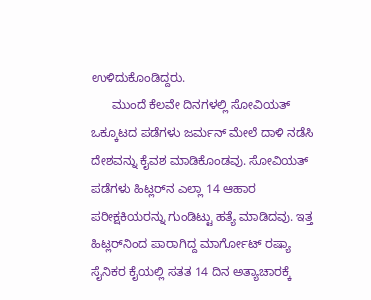ಉಳಿದುಕೊಂಡಿದ್ದರು.
      ಮುಂದೆ ಕೆಲವೇ ದಿನಗಳಲ್ಲಿ ಸೋವಿಯತ್‌ ಒಕ್ಕೂಟದ ಪಡೆಗಳು ಜರ್ಮನ್‌ ಮೇಲೆ ದಾಳಿ ನಡೆಸಿ ದೇಶವನ್ನು ಕೈವಶ ಮಾಡಿಕೊಂಡವು. ಸೋವಿಯತ್‌ ಪಡೆಗಳು ಹಿಟ್ಲರ್‌ನ ಎಲ್ಲಾ 14 ಆಹಾರ ಪರೀಕ್ಷಕಿಯರನ್ನು ಗುಂಡಿಟ್ಟು ಹತ್ಯೆ ಮಾಡಿದವು. ಇತ್ತ ಹಿಟ್ಲರ್‌ನಿಂದ ಪಾರಾಗಿದ್ದ ಮಾರ್ಗೋಟ್‌ ರಷ್ಯಾ ಸೈನಿಕರ ಕೈಯಲ್ಲಿ ಸತತ 14 ದಿನ ಅತ್ಯಾಚಾರಕ್ಕೆ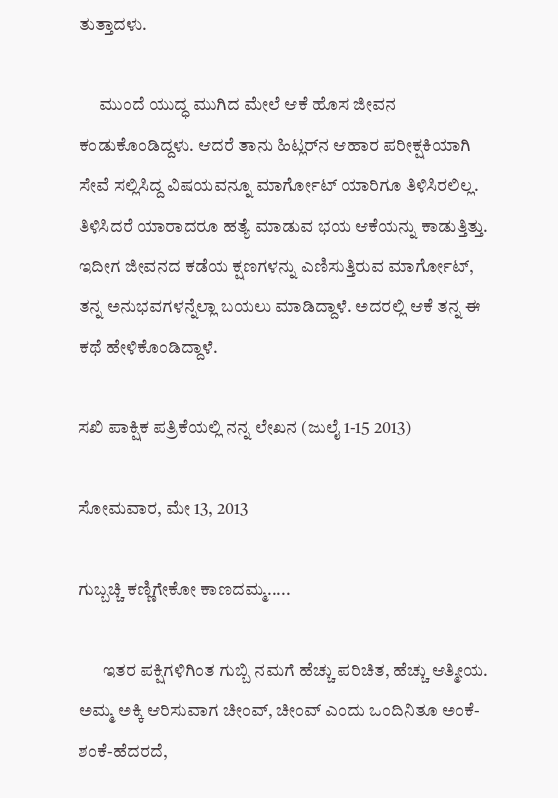ತುತ್ತಾದಳು.

      ಮುಂದೆ ಯುದ್ಧ ಮುಗಿದ ಮೇಲೆ ಆಕೆ ಹೊಸ ಜೀವನ ಕಂಡುಕೊಂಡಿದ್ದಳು. ಆದರೆ ತಾನು ಹಿಟ್ಲರ್‌ನ ಆಹಾರ ಪರೀಕ್ಷಕಿಯಾಗಿ ಸೇವೆ ಸಲ್ಲಿಸಿದ್ದ ವಿಷಯವನ್ನೂ ಮಾರ್ಗೋಟ್‌ ಯಾರಿಗೂ ತಿಳಿಸಿರಲಿಲ್ಲ. ತಿಳಿಸಿದರೆ ಯಾರಾದರೂ ಹತ್ಯೆ ಮಾಡುವ ಭಯ ಆಕೆಯನ್ನು ಕಾಡುತ್ತಿತ್ತು. ಇದೀಗ ಜೀವನದ ಕಡೆಯ ಕ್ಷಣಗಳನ್ನು ಎಣಿಸುತ್ತಿರುವ ಮಾರ್ಗೋಟ್‌, ತನ್ನ ಅನುಭವಗಳನ್ನೆಲ್ಲಾ ಬಯಲು ಮಾಡಿದ್ದಾಳೆ. ಅದರಲ್ಲಿ ಆಕೆ ತನ್ನ ಈ ಕಥೆ ಹೇಳಿಕೊಂಡಿದ್ದಾಳೆ.

ಸಖಿ ಪಾಕ್ಷಿಕ ಪತ್ರಿಕೆಯಲ್ಲಿ ನನ್ನ ಲೇಖನ (ಜುಲೈ 1-15 2013)

ಸೋಮವಾರ, ಮೇ 13, 2013

ಗುಬ್ಬಚ್ಚಿ ಕಣ್ಣಿಗೇಕೋ ಕಾಣದಮ್ಮ.....

       ಇತರ ಪಕ್ಷಿಗಳಿಗಿಂತ ಗುಬ್ಬಿ ನಮಗೆ ಹೆಚ್ಚು ಪರಿಚಿತ, ಹೆಚ್ಚು ಆತ್ಮೀಯ. ಅಮ್ಮ ಅಕ್ಕಿ ಆರಿಸುವಾಗ ಚೀಂವ್, ಚೀಂವ್ ಎಂದು ಒಂದಿನಿತೂ ಅಂಕೆ-ಶಂಕೆ-ಹೆದರದೆ,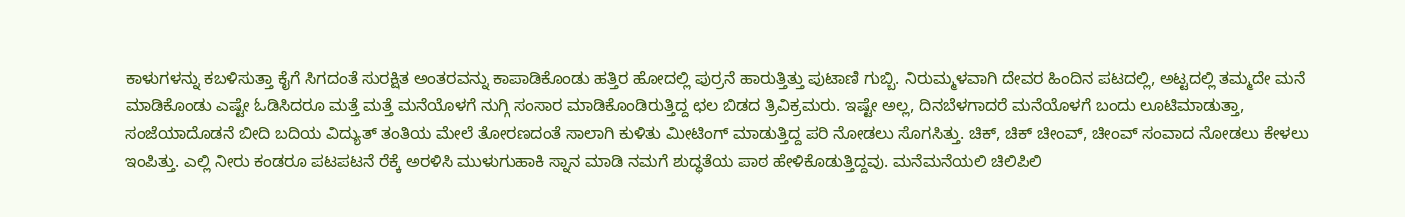ಕಾಳುಗಳನ್ನು ಕಬಳಿಸುತ್ತಾ ಕೈಗೆ ಸಿಗದಂತೆ ಸುರಕ್ಷಿತ ಅಂತರವನ್ನು ಕಾಪಾಡಿಕೊಂಡು ಹತ್ತಿರ ಹೋದಲ್ಲಿ ಪುರ್ರನೆ ಹಾರುತ್ತಿತ್ತು ಪುಟಾಣಿ ಗುಬ್ಬಿ. ನಿರುಮ್ಮಳವಾಗಿ ದೇವರ ಹಿಂದಿನ ಪಟದಲ್ಲಿ, ಅಟ್ಟದಲ್ಲಿ ತಮ್ಮದೇ ಮನೆ ಮಾಡಿಕೊಂಡು ಎಷ್ಟೇ ಓಡಿಸಿದರೂ ಮತ್ತೆ ಮತ್ತೆ ಮನೆಯೊಳಗೆ ನುಗ್ಗಿ ಸಂಸಾರ ಮಾಡಿಕೊಂಡಿರುತ್ತಿದ್ದ ಛಲ ಬಿಡದ ತ್ರಿವಿಕ್ರಮರು. ಇಷ್ಟೇ ಅಲ್ಲ, ದಿನಬೆಳಗಾದರೆ ಮನೆಯೊಳಗೆ ಬಂದು ಲೂಟಿಮಾಡುತ್ತಾ, ಸಂಜೆಯಾದೊಡನೆ ಬೀದಿ ಬದಿಯ ವಿದ್ಯುತ್ ತಂತಿಯ ಮೇಲೆ ತೋರಣದಂತೆ ಸಾಲಾಗಿ ಕುಳಿತು ಮೀಟಿಂಗ್ ಮಾಡುತ್ತಿದ್ದ ಪರಿ ನೋಡಲು ಸೊಗಸಿತ್ತು. ಚಿಕ್, ಚಿಕ್ ಚೀಂವ್, ಚೀಂವ್ ಸಂವಾದ ನೋಡಲು ಕೇಳಲು ಇಂಪಿತ್ತು. ಎಲ್ಲಿ ನೀರು ಕಂಡರೂ ಪಟಪಟನೆ ರೆಕ್ಕೆ ಅರಳಿಸಿ ಮುಳುಗುಹಾಕಿ ಸ್ನಾನ ಮಾಡಿ ನಮಗೆ ಶುದ್ಧತೆಯ ಪಾಠ ಹೇಳಿಕೊಡುತ್ತಿದ್ದವು. ಮನೆಮನೆಯಲಿ ಚಿಲಿಪಿಲಿ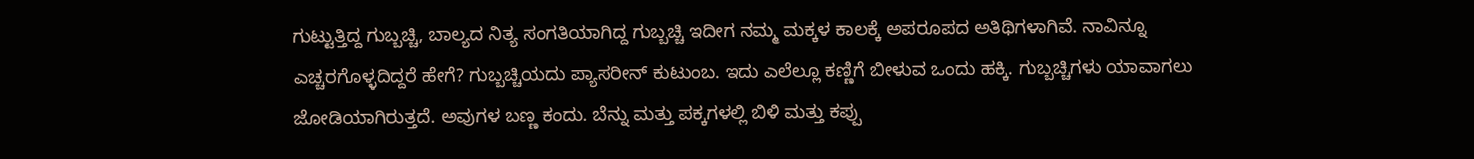ಗುಟ್ಟುತ್ತಿದ್ದ ಗುಬ್ಬಚ್ಚಿ, ಬಾಲ್ಯದ ನಿತ್ಯ ಸಂಗತಿಯಾಗಿದ್ದ ಗುಬ್ಬಚ್ಚಿ ಇದೀಗ ನಮ್ಮ ಮಕ್ಕಳ ಕಾಲಕ್ಕೆ ಅಪರೂಪದ ಅತಿಥಿಗಳಾಗಿವೆ. ನಾವಿನ್ನೂ ಎಚ್ಚರಗೊಳ್ಳದಿದ್ದರೆ ಹೇಗೆ? ಗುಬ್ಬಚ್ಚಿಯದು ಪ್ಯಾಸರೀನ್ ಕುಟುಂಬ. ಇದು ಎಲೆಲ್ಲೂ ಕಣ್ಣಿಗೆ ಬೀಳುವ ಒಂದು ಹಕ್ಕಿ. ಗುಬ್ಬಚ್ಚಿಗಳು ಯಾವಾಗಲು ಜೋಡಿಯಾಗಿರುತ್ತದೆ. ಅವುಗಳ ಬಣ್ಣ ಕಂದು. ಬೆನ್ನು ಮತ್ತು ಪಕ್ಕಗಳಲ್ಲಿ ಬಿಳಿ ಮತ್ತು ಕಪ್ಪು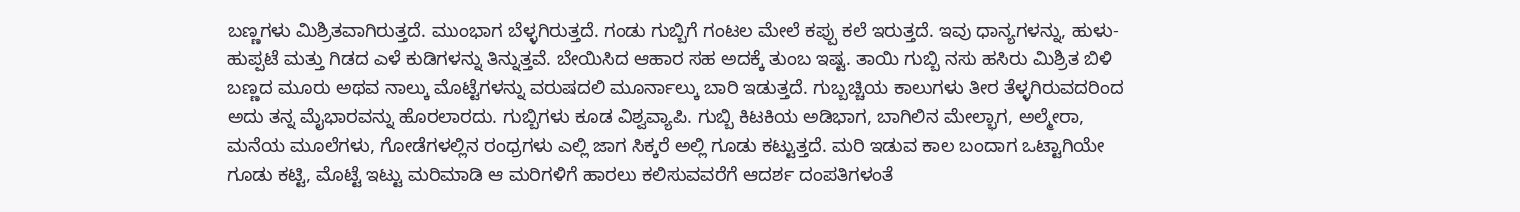ಬಣ್ಣಗಳು ಮಿಶ್ರಿತವಾಗಿರುತ್ತದೆ. ಮುಂಭಾಗ ಬೆಳ್ಳಗಿರುತ್ತದೆ. ಗಂಡು ಗುಬ್ಬಿಗೆ ಗಂಟಲ ಮೇಲೆ ಕಪ್ಪು ಕಲೆ ಇರುತ್ತದೆ. ಇವು ಧಾನ್ಯಗಳನ್ನು, ಹುಳು-ಹುಪ್ಪಟೆ ಮತ್ತು ಗಿಡದ ಎಳೆ ಕುಡಿಗಳನ್ನು ತಿನ್ನುತ್ತವೆ. ಬೇಯಿಸಿದ ಆಹಾರ ಸಹ ಅದಕ್ಕೆ ತುಂಬ ಇಷ್ಟ. ತಾಯಿ ಗುಬ್ಬಿ ನಸು ಹಸಿರು ಮಿಶ್ರಿತ ಬಿಳಿ ಬಣ್ಣದ ಮೂರು ಅಥವ ನಾಲ್ಕು ಮೊಟ್ಟೆಗಳನ್ನು ವರುಷದಲಿ ಮೂರ್ನಾಲ್ಕು ಬಾರಿ ಇಡುತ್ತದೆ. ಗುಬ್ಬಚ್ಚಿಯ ಕಾಲುಗಳು ತೀರ ತೆಳ್ಳಗಿರುವದರಿಂದ ಅದು ತನ್ನ ಮೈಭಾರವನ್ನು ಹೊರಲಾರದು. ಗುಬ್ಬಿಗಳು ಕೂಡ ವಿಶ್ವವ್ಯಾಪಿ. ಗುಬ್ಬಿ ಕಿಟಕಿಯ ಅಡಿಭಾಗ, ಬಾಗಿಲಿನ ಮೇಲ್ಭಾಗ, ಅಲ್ಮೇರಾ, ಮನೆಯ ಮೂಲೆಗಳು, ಗೋಡೆಗಳಲ್ಲಿನ ರಂಧ್ರಗಳು ಎಲ್ಲಿ ಜಾಗ ಸಿಕ್ಕರೆ ಅಲ್ಲಿ ಗೂಡು ಕಟ್ಟುತ್ತದೆ. ಮರಿ ಇಡುವ ಕಾಲ ಬಂದಾಗ ಒಟ್ಟಾಗಿಯೇ ಗೂಡು ಕಟ್ಟಿ, ಮೊಟ್ಟೆ ಇಟ್ಟು ಮರಿಮಾಡಿ ಆ ಮರಿಗಳಿಗೆ ಹಾರಲು ಕಲಿಸುವವರೆಗೆ ಆದರ್ಶ ದಂಪತಿಗಳಂತೆ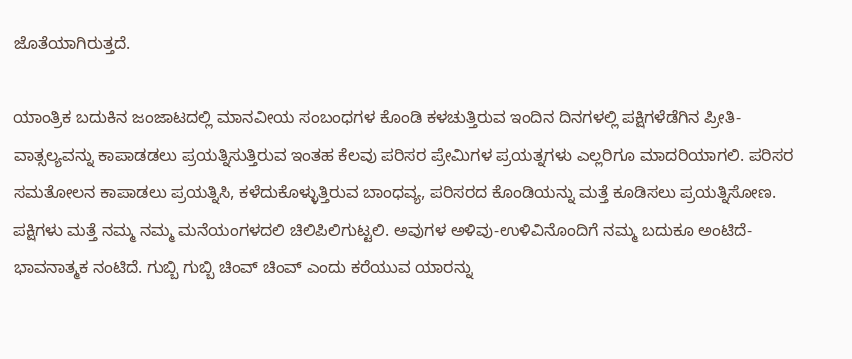ಜೊತೆಯಾಗಿರುತ್ತದೆ.

ಯಾಂತ್ರಿಕ ಬದುಕಿನ ಜಂಜಾಟದಲ್ಲಿ ಮಾನವೀಯ ಸಂಬಂಧಗಳ ಕೊಂಡಿ ಕಳಚುತ್ತಿರುವ ಇಂದಿನ ದಿನಗಳಲ್ಲಿ ಪಕ್ಷಿಗಳೆಡೆಗಿನ ಪ್ರೀತಿ- ವಾತ್ಸಲ್ಯವನ್ನು ಕಾಪಾಡಡಲು ಪ್ರಯತ್ನಿಸುತ್ತಿರುವ ಇಂತಹ ಕೆಲವು ಪರಿಸರ ಪ್ರೇಮಿಗಳ ಪ್ರಯತ್ನಗಳು ಎಲ್ಲರಿಗೂ ಮಾದರಿಯಾಗಲಿ. ಪರಿಸರ ಸಮತೋಲನ ಕಾಪಾಡಲು ಪ್ರಯತ್ನಿಸಿ, ಕಳೆದುಕೊಳ್ಳುತ್ತಿರುವ ಬಾಂಧವ್ಯ, ಪರಿಸರದ ಕೊಂಡಿಯನ್ನು ಮತ್ತೆ ಕೂಡಿಸಲು ಪ್ರಯತ್ನಿಸೋಣ. ಪಕ್ಷಿಗಳು ಮತ್ತೆ ನಮ್ಮ ನಮ್ಮ ಮನೆಯಂಗಳದಲಿ ಚಿಲಿಪಿಲಿಗುಟ್ಟಲಿ. ಅವುಗಳ ಅಳಿವು-ಉಳಿವಿನೊಂದಿಗೆ ನಮ್ಮ ಬದುಕೂ ಅಂಟಿದೆ- ಭಾವನಾತ್ಮಕ ನಂಟಿದೆ. ಗುಬ್ಬಿ ಗುಬ್ಬಿ ಚಿಂವ್ ಚಿಂವ್ ಎಂದು ಕರೆಯುವ ಯಾರನ್ನು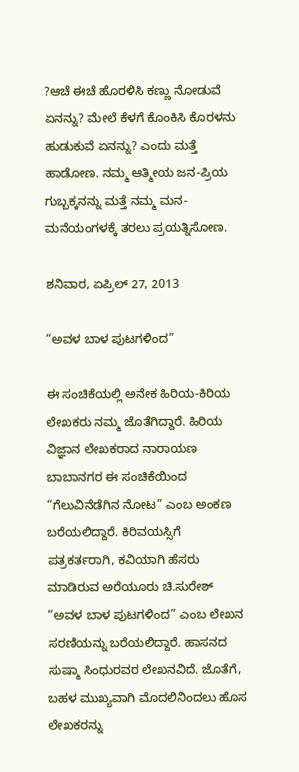?ಆಚೆ ಈಚೆ ಹೊರಳಿಸಿ ಕಣ್ಣು ನೋಡುವೆ ಏನನ್ನು? ಮೇಲೆ ಕೆಳಗೆ ಕೊಂಕಿಸಿ ಕೊರಳನು ಹುಡುಕುವೆ ಏನನ್ನು? ಎಂದು ಮತ್ತೆ ಹಾಡೋಣ. ನಮ್ಮ ಆತ್ಮೀಯ ಜನ-ಪ್ರಿಯ ಗುಬ್ಬಕ್ಕನನ್ನು ಮತ್ತೆ ನಮ್ಮ ಮನ-ಮನೆಯಂಗಳಕ್ಕೆ ತರಲು ಪ್ರಯತ್ನಿಸೋಣ.

ಶನಿವಾರ, ಏಪ್ರಿಲ್ 27, 2013

“ಅವಳ ಬಾಳ ಪುಟಗಳಿಂದ”

ಈ ಸಂಚಿಕೆಯಲ್ಲಿ ಅನೇಕ ಹಿರಿಯ-ಕಿರಿಯ ಲೇಖಕರು ನಮ್ಮ ಜೊತೆಗಿದ್ದಾರೆ. ಹಿರಿಯ ವಿಜ್ಞಾನ ಲೇಖಕರಾದ ನಾರಾಯಣ ಬಾಬಾನಗರ ಈ ಸಂಚಿಕೆಯಿಂದ “ಗೆಲುವಿನೆಡೆಗಿನ ನೋಟ” ಎಂಬ ಅಂಕಣ ಬರೆಯಲಿದ್ದಾರೆ. ಕಿರಿವಯಸ್ಸಿಗೆ ಪತ್ರಕರ್ತರಾಗಿ, ಕವಿಯಾಗಿ ಹೆಸರು ಮಾಡಿರುವ ಅರೆಯೂರು ಚಿ.ಸುರೇಶ್ “ಅವಳ ಬಾಳ ಪುಟಗಳಿಂದ” ಎಂಬ ಲೇಖನ ಸರಣಿಯನ್ನು ಬರೆಯಲಿದ್ದಾರೆ. ಹಾಸನದ ಸುಷ್ಮಾ ಸಿಂಧುರವರ ಲೇಖನವಿದೆ. ಜೊತೆಗೆ, ಬಹಳ ಮುಖ್ಯವಾಗಿ ಮೊದಲಿನಿಂದಲು ಹೊಸ ಲೇಖಕರನ್ನು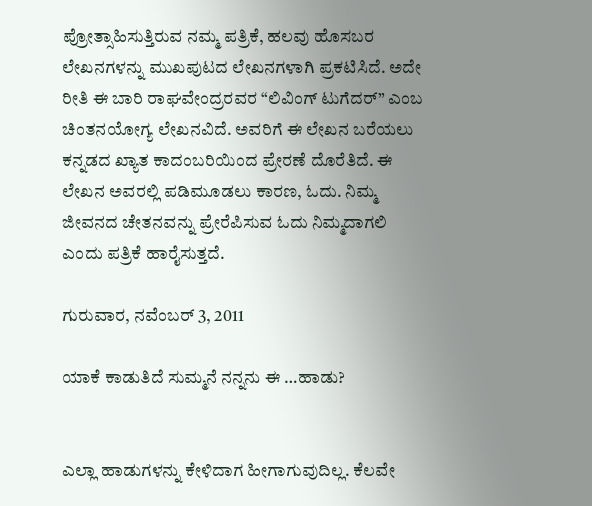ಪ್ರೋತ್ಸಾಹಿಸುತ್ತಿರುವ ನಮ್ಮ ಪತ್ರಿಕೆ, ಹಲವು ಹೊಸಬರ ಲೇಖನಗಳನ್ನು ಮುಖಪುಟದ ಲೇಖನಗಳಾಗಿ ಪ್ರಕಟಿಸಿದೆ. ಅದೇ ರೀತಿ ಈ ಬಾರಿ ರಾಘವೇಂದ್ರರವರ “ಲಿವಿಂಗ್ ಟುಗೆದರ್” ಎಂಬ ಚಿಂತನಯೋಗ್ಯ ಲೇಖನವಿದೆ. ಅವರಿಗೆ ಈ ಲೇಖನ ಬರೆಯಲು ಕನ್ನಡದ ಖ್ಯಾತ ಕಾದಂಬರಿಯಿಂದ ಪ್ರೇರಣೆ ದೊರೆತಿದೆ. ಈ ಲೇಖನ ಅವರಲ್ಲಿ ಪಡಿಮೂಡಲು ಕಾರಣ, ಓದು. ನಿಮ್ಮ ಜೀವನದ ಚೇತನವನ್ನು ಪ್ರೇರೆಪಿಸುವ ಓದು ನಿಮ್ಮದಾಗಲಿ ಎಂದು ಪತ್ರಿಕೆ ಹಾರೈಸುತ್ತದೆ.

ಗುರುವಾರ, ನವೆಂಬರ್ 3, 2011

ಯಾಕೆ ಕಾಡುತಿದೆ ಸುಮ್ಮನೆ ನನ್ನನು ಈ …ಹಾಡು?


ಎಲ್ಲಾ ಹಾಡುಗಳನ್ನು ಕೇಳಿದಾಗ ಹೀಗಾಗುವುದಿಲ್ಲ. ಕೆಲವೇ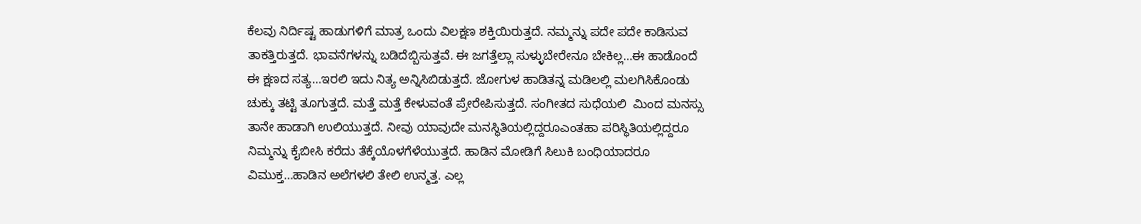ಕೆಲವು ನಿರ್ದಿಷ್ಟ ಹಾಡುಗಳಿಗೆ ಮಾತ್ರ ಒಂದು ವಿಲಕ್ಷಣ ಶಕ್ತಿಯಿರುತ್ತದೆ. ನಮ್ಮನ್ನು ಪದೇ ಪದೇ ಕಾಡಿಸುವ ತಾಕತ್ತಿರುತ್ತದೆ. ಭಾವನೆಗಳನ್ನು ಬಡಿದೆಬ್ಬಿಸುತ್ತವೆ. ಈ ಜಗತ್ತೆಲ್ಲಾ ಸುಳ್ಳುಬೇರೇನೂ ಬೇಕಿಲ್ಲ…ಈ ಹಾಡೊಂದೆ ಈ ಕ್ಷಣದ ಸತ್ಯ…ಇರಲಿ ಇದು ನಿತ್ಯ ಅನ್ನಿಸಿಬಿಡುತ್ತದೆ. ಜೋಗುಳ ಹಾಡಿತನ್ನ ಮಡಿಲಲ್ಲಿ ಮಲಗಿಸಿಕೊಂಡು ಚುಕ್ಕು ತಟ್ಟಿ ತೂಗುತ್ತದೆ. ಮತ್ತೆ ಮತ್ತೆ ಕೇಳುವಂತೆ ಪ್ರೇರೇಪಿಸುತ್ತದೆ. ಸಂಗೀತದ ಸುಧೆಯಲಿ  ಮಿಂದ ಮನಸ್ಸು ತಾನೇ ಹಾಡಾಗಿ ಉಲಿಯುತ್ತದೆ. ನೀವು ಯಾವುದೇ ಮನಸ್ಥಿತಿಯಲ್ಲಿದ್ದರೂಎಂತಹಾ ಪರಿಸ್ಥಿತಿಯಲ್ಲಿದ್ದರೂ ನಿಮ್ಮನ್ನು ಕೈಬೀಸಿ ಕರೆದು ತೆಕ್ಕೆಯೊಳಗೆಳೆಯುತ್ತದೆ. ಹಾಡಿನ ಮೋಡಿಗೆ ಸಿಲುಕಿ ಬಂಧಿಯಾದರೂ ವಿಮುಕ್ತ…ಹಾಡಿನ ಅಲೆಗಳಲಿ ತೇಲಿ ಉನ್ಮತ್ತ. ಎಲ್ಲ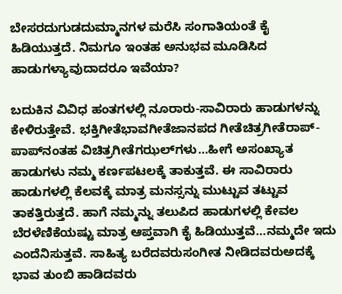ಬೇಸರದುಗುಡದುಮ್ಮಾನಗಳ ಮರೆಸಿ ಸಂಗಾತಿಯಂತೆ ಕೈ ಹಿಡಿಯುತ್ತದೆ. ನಿಮಗೂ ಇಂತಹ ಅನುಭವ ಮೂಡಿಸಿದ ಹಾಡುಗಳ್ಯಾವುದಾದರೂ ಇವೆಯಾ?

ಬದುಕಿನ ವಿವಿಧ ಹಂತಗಳಲ್ಲಿ ನೂರಾರು-ಸಾವಿರಾರು ಹಾಡುಗಳನ್ನು ಕೇಳಿರುತ್ತೇವೆ. ಭಕ್ತಿಗೀತೆಭಾವಗೀತೆಜಾನಪದ ಗೀತೆಚಿತ್ರಗೀತೆರಾಪ್-ಪಾಪ್‌ನಂತಹ ವಿಚಿತ್ರಗೀತೆಗಝಲ್‌ಗಳು…ಹೀಗೆ ಅಸಂಖ್ಯಾತ ಹಾಡುಗಳು ನಮ್ಮ ಕರ್ಣಪಟಲಕ್ಕೆ ತಾಕುತ್ತವೆ. ಈ ಸಾವಿರಾರು ಹಾಡುಗಳಲ್ಲಿ ಕೆಲವಕ್ಕೆ ಮಾತ್ರ ಮನಸ್ಸನ್ನು ಮುಟ್ಟುವ ತಟ್ಟುವ ತಾಕತ್ತಿರುತ್ತದೆ. ಹಾಗೆ ನಮ್ಮನ್ನು ತಲುಪಿದ ಹಾಡುಗಳಲ್ಲಿ ಕೇವಲ ಬೆರಳೆಣಿಕೆಯಷ್ಟು ಮಾತ್ರ ಆಪ್ತವಾಗಿ ಕೈ ಹಿಡಿಯುತ್ತವೆ…ನಮ್ಮದೇ ಇದು ಎಂದೆನಿಸುತ್ತವೆ. ಸಾಹಿತ್ಯ ಬರೆದವರುಸಂಗೀತ ನೀಡಿದವರುಅದಕ್ಕೆ ಭಾವ ತುಂಬಿ ಹಾಡಿದವರು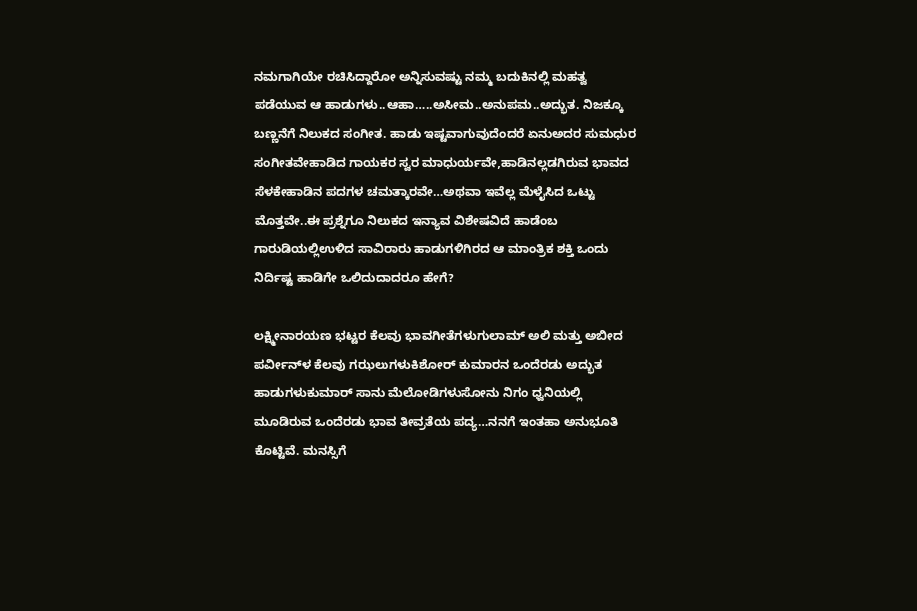ನಮಗಾಗಿಯೇ ರಚಿಸಿದ್ದಾರೋ ಅನ್ನಿಸುವಷ್ಟು ನಮ್ಮ ಬದುಕಿನಲ್ಲಿ ಮಹತ್ವ ಪಡೆಯುವ ಆ ಹಾಡುಗಳು..ಆಹಾ…..ಅಸೀಮ..ಅನುಪಮ..ಅದ್ಭುತ. ನಿಜಕ್ಕೂ ಬಣ್ಣನೆಗೆ ನಿಲುಕದ ಸಂಗೀತ. ಹಾಡು ಇಷ್ಟವಾಗುವುದೆಂದರೆ ಏನುಅದರ ಸುಮಧುರ ಸಂಗೀತವೇಹಾಡಿದ ಗಾಯಕರ ಸ್ವರ ಮಾಧುರ್ಯವೇ,ಹಾಡಿನಲ್ಲಡಗಿರುವ ಭಾವದ ಸೆಳಕೇಹಾಡಿನ ಪದಗಳ ಚಮತ್ಕಾರವೇ…ಅಥವಾ ಇವೆಲ್ಲ ಮೆಳೈಸಿದ ಒಟ್ಟು ಮೊತ್ತವೇ..ಈ ಪ್ರಶ್ನೆಗೂ ನಿಲುಕದ ಇನ್ಯಾವ ವಿಶೇಷವಿದೆ ಹಾಡೆಂಬ ಗಾರುಡಿಯಲ್ಲಿಉಳಿದ ಸಾವಿರಾರು ಹಾಡುಗಳಿಗಿರದ ಆ ಮಾಂತ್ರಿಕ ಶಕ್ತಿ ಒಂದು ನಿರ್ದಿಷ್ಟ ಹಾಡಿಗೇ ಒಲಿದುದಾದರೂ ಹೇಗೆ?

ಲಕ್ಷ್ಮೀನಾರಯಣ ಭಟ್ಟರ ಕೆಲವು ಭಾವಗೀತೆಗಳುಗುಲಾಮ್ ಅಲಿ ಮತ್ತು ಅಬೀದ ಪರ್ವೀನ್‌ಳ ಕೆಲವು ಗಝಲುಗಳುಕಿಶೋರ್ ಕುಮಾರನ ಒಂದೆರಡು ಅದ್ಭುತ ಹಾಡುಗಳುಕುಮಾರ್ ಸಾನು ಮೆಲೋಡಿಗಳುಸೋನು ನಿಗಂ ಧ್ವನಿಯಲ್ಲಿ ಮೂಡಿರುವ ಒಂದೆರಡು ಭಾವ ತೀವ್ರತೆಯ ಪದ್ಯ…ನನಗೆ ಇಂತಹಾ ಅನುಭೂತಿ ಕೊಟ್ಟಿವೆ. ಮನಸ್ಸಿಗೆ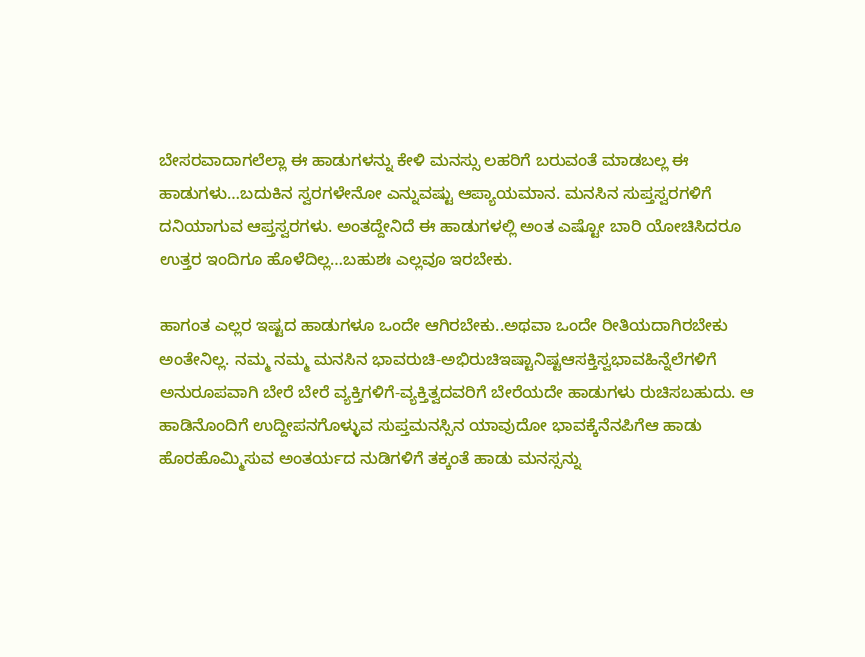ಬೇಸರವಾದಾಗಲೆಲ್ಲಾ ಈ ಹಾಡುಗಳನ್ನು ಕೇಳಿ ಮನಸ್ಸು ಲಹರಿಗೆ ಬರುವಂತೆ ಮಾಡಬಲ್ಲ ಈ ಹಾಡುಗಳು…ಬದುಕಿನ ಸ್ವರಗಳೇನೋ ಎನ್ನುವಷ್ಟು ಆಪ್ಯಾಯಮಾನ. ಮನಸಿನ ಸುಪ್ತಸ್ವರಗಳಿಗೆ ದನಿಯಾಗುವ ಆಪ್ತಸ್ವರಗಳು. ಅಂತದ್ದೇನಿದೆ ಈ ಹಾಡುಗಳಲ್ಲಿ ಅಂತ ಎಷ್ಟೋ ಬಾರಿ ಯೋಚಿಸಿದರೂ ಉತ್ತರ ಇಂದಿಗೂ ಹೊಳೆದಿಲ್ಲ…ಬಹುಶಃ ಎಲ್ಲವೂ ಇರಬೇಕು.

ಹಾಗಂತ ಎಲ್ಲರ ಇಷ್ಟದ ಹಾಡುಗಳೂ ಒಂದೇ ಆಗಿರಬೇಕು..ಅಥವಾ ಒಂದೇ ರೀತಿಯದಾಗಿರಬೇಕು ಅಂತೇನಿಲ್ಲ. ನಮ್ಮ ನಮ್ಮ ಮನಸಿನ ಭಾವರುಚಿ-ಅಭಿರುಚಿಇಷ್ಟಾನಿಷ್ಟಆಸಕ್ತಿಸ್ವಭಾವಹಿನ್ನೆಲೆಗಳಿಗೆ ಅನುರೂಪವಾಗಿ ಬೇರೆ ಬೇರೆ ವ್ಯಕ್ತಿಗಳಿಗೆ-ವ್ಯಕ್ತಿತ್ವದವರಿಗೆ ಬೇರೆಯದೇ ಹಾಡುಗಳು ರುಚಿಸಬಹುದು. ಆ ಹಾಡಿನೊಂದಿಗೆ ಉದ್ದೀಪನಗೊಳ್ಳುವ ಸುಪ್ತಮನಸ್ಸಿನ ಯಾವುದೋ ಭಾವಕ್ಕೆನೆನಪಿಗೆಆ ಹಾಡು ಹೊರಹೊಮ್ಮಿಸುವ ಅಂತರ್ಯದ ನುಡಿಗಳಿಗೆ ತಕ್ಕಂತೆ ಹಾಡು ಮನಸ್ಸನ್ನು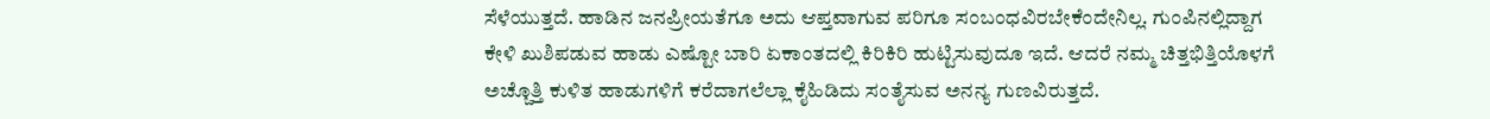ಸೆಳೆಯುತ್ತದೆ. ಹಾಡಿನ ಜನಪ್ರೀಯತೆಗೂ ಅದು ಆಪ್ತವಾಗುವ ಪರಿಗೂ ಸಂಬಂಧವಿರಬೇಕೆಂದೇನಿಲ್ಲ. ಗುಂಪಿನಲ್ಲಿದ್ದಾಗ ಕೇಳಿ ಖುಶಿಪಡುವ ಹಾಡು ಎಷ್ಟೋ ಬಾರಿ ಏಕಾಂತದಲ್ಲಿ ಕಿರಿಕಿರಿ ಹುಟ್ಟಿಸುವುದೂ ಇದೆ. ಆದರೆ ನಮ್ಮ ಚಿತ್ತಭಿತ್ತಿಯೊಳಗೆ ಅಚ್ಚೊತ್ತಿ ಕುಳಿತ ಹಾಡುಗಳಿಗೆ ಕರೆದಾಗಲೆಲ್ಲಾ ಕೈಹಿಡಿದು ಸಂತೈಸುವ ಅನನ್ಯ ಗುಣವಿರುತ್ತದೆ.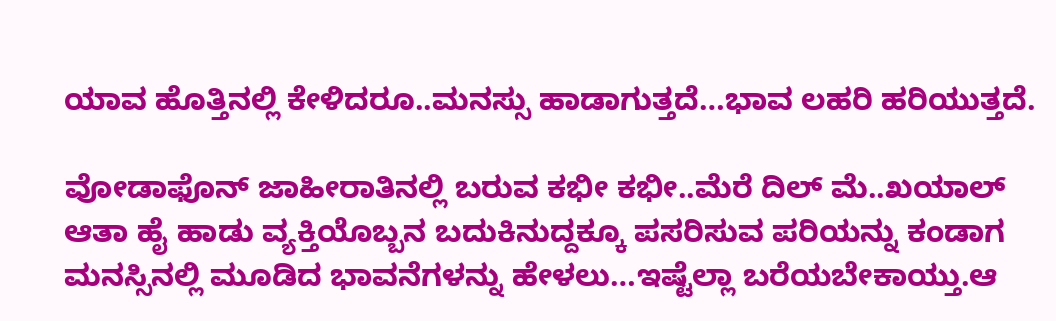ಯಾವ ಹೊತ್ತಿನಲ್ಲಿ ಕೇಳಿದರೂ..ಮನಸ್ಸು ಹಾಡಾಗುತ್ತದೆ…ಭಾವ ಲಹರಿ ಹರಿಯುತ್ತದೆ.

ವೋಡಾಫೊನ್ ಜಾಹೀರಾತಿನಲ್ಲಿ ಬರುವ ಕಭೀ ಕಭೀ..ಮೆರೆ ದಿಲ್ ಮೆ..ಖಯಾಲ್ ಆತಾ ಹೈ ಹಾಡು ವ್ಯಕ್ತಿಯೊಬ್ಬನ ಬದುಕಿನುದ್ದಕ್ಕೂ ಪಸರಿಸುವ ಪರಿಯನ್ನು ಕಂಡಾಗ ಮನಸ್ಸಿನಲ್ಲಿ ಮೂಡಿದ ಭಾವನೆಗಳನ್ನು ಹೇಳಲು…ಇಷ್ಟೆಲ್ಲಾ ಬರೆಯಬೇಕಾಯ್ತು.ಆ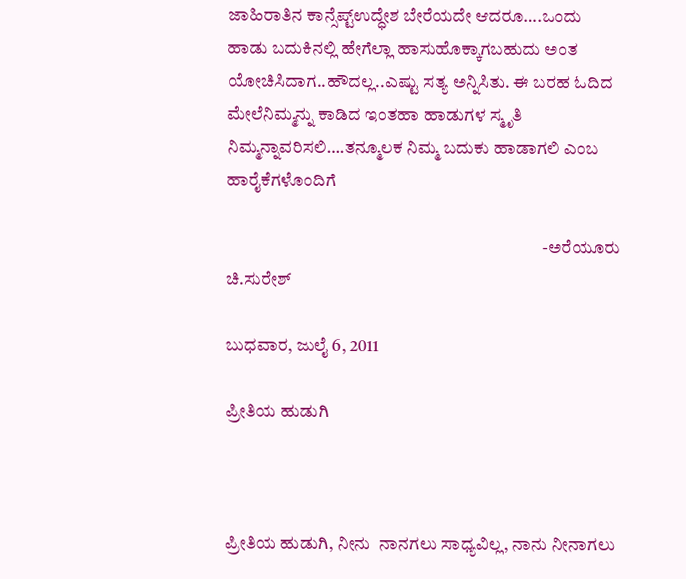ಜಾಹಿರಾತಿನ ಕಾನ್ಸೆಪ್ಟ್ಉದ್ಧೇಶ ಬೇರೆಯದೇ ಆದರೂ….ಒಂದು ಹಾಡು ಬದುಕಿನಲ್ಲಿ ಹೇಗೆಲ್ಲಾ ಹಾಸುಹೊಕ್ಕಾಗಬಹುದು ಅಂತ ಯೋಚಿಸಿದಾಗ..ಹೌದಲ್ಲ..ಎಷ್ಟು ಸತ್ಯ ಅನ್ನಿಸಿತು. ಈ ಬರಹ ಓದಿದ ಮೇಲೆನಿಮ್ಮನ್ನು ಕಾಡಿದ ಇಂತಹಾ ಹಾಡುಗಳ ಸ್ಮೃತಿ ನಿಮ್ಮನ್ನಾವರಿಸಲಿ….ತನ್ಮೂಲಕ ನಿಮ್ಮ ಬದುಕು ಹಾಡಾಗಲಿ ಎಂಬ ಹಾರೈಕೆಗಳೊಂದಿಗೆ

                                                                                          -ಅರೆಯೂರು ಚಿ.ಸುರೇಶ್

ಬುಧವಾರ, ಜುಲೈ 6, 2011

ಪ್ರೀತಿಯ ಹುಡುಗಿ



ಪ್ರೀತಿಯ ಹುಡುಗಿ, ನೀನು  ನಾನಗಲು ಸಾಧ್ಯವಿಲ್ಲ, ನಾನು ನೀನಾಗಲು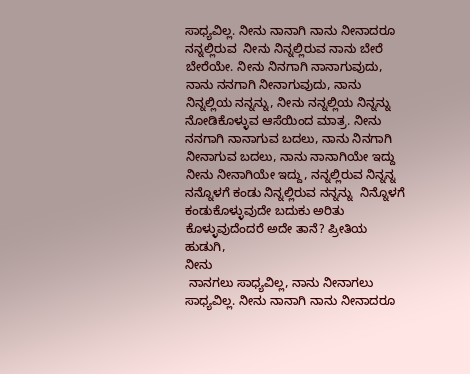ಸಾಧ್ಯವಿಲ್ಲ. ನೀನು ನಾನಾಗಿ ನಾನು ನೀನಾದರೂ ನನ್ನಲ್ಲಿರುವ  ನೀನು ನಿನ್ನಲ್ಲಿರುವ ನಾನು ಬೇರೆ ಬೇರೆಯೇ. ನೀನು ನಿನಗಾಗಿ ನಾನಾಗುವುದು, ನಾನು ನನಗಾಗಿ ನೀನಾಗುವುದು, ನಾನು  ನಿನ್ನಲ್ಲಿಯ ನನ್ನನ್ನು, ನೀನು ನನ್ನಲ್ಲಿಯ ನಿನ್ನನ್ನು ನೋಡಿಕೊಳ್ಳುವ ಆಸೆಯಿಂದ ಮಾತ್ರ. ನೀನು ನನಗಾಗಿ ನಾನಾಗುವ ಬದಲು, ನಾನು ನಿನಗಾಗಿ ನೀನಾಗುವ ಬದಲು, ನಾನು ನಾನಾಗಿಯೇ ಇದ್ದು ನೀನು ನೀನಾಗಿಯೇ ಇದ್ದು, ನನ್ನಲ್ಲಿರುವ ನಿನ್ನನ್ನ ನನ್ನೊಳಗೆ ಕಂಡು ನಿನ್ನಲ್ಲಿರುವ ನನ್ನನ್ನು  ನಿನ್ನೊಳಗೆ ಕಂಡುಕೊಳ್ಳುವುದೇ ಬದುಕು ಅರಿತು ಕೊಳ್ಳುವುದೆಂದರೆ ಅದೇ ತಾನೆ? ಪ್ರೀತಿಯ ಹುಡುಗಿ,
ನೀನು
 ನಾನಗಲು ಸಾಧ್ಯವಿಲ್ಲ, ನಾನು ನೀನಾಗಲು ಸಾಧ್ಯವಿಲ್ಲ. ನೀನು ನಾನಾಗಿ ನಾನು ನೀನಾದರೂ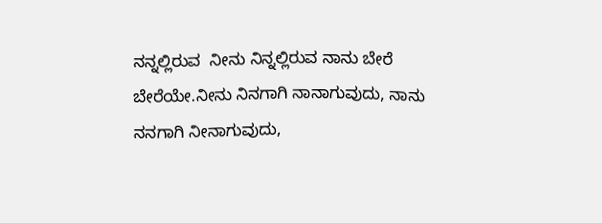ನನ್ನಲ್ಲಿರುವ  ನೀನು ನಿನ್ನಲ್ಲಿರುವ ನಾನು ಬೇರೆ ಬೇರೆಯೇ.ನೀನು ನಿನಗಾಗಿ ನಾನಾಗುವುದು, ನಾನು ನನಗಾಗಿ ನೀನಾಗುವುದು,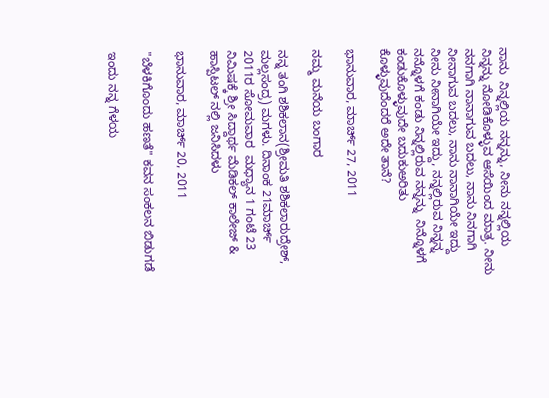ನಾನು  ನಿನ್ನಲ್ಲಿಯ ನನ್ನನ್ನು, ನೀನು ನನ್ನಲ್ಲಿಯ ನಿನ್ನನ್ನು ನೋಡಿಕೊಳ್ಳುವ ಆಸೆಯಿಂದ ಮಾತ್ರ. ನೀನು ನನಗಾಗಿ ನಾನಾಗುವ ಬದಲು, ನಾನು ನಿನಗಾಗಿ ನೀನಾಗುವ ಬದಲು, ನಾನು ನಾನಾಗಿಯೇ ಇದ್ದು ನೀನು ನೀನಾಗಿಯೇ ಇದ್ದು, ನನ್ನಲ್ಲಿರುವ ನಿನ್ನನ್ನ ನನ್ನೊಳಗೆ ಕಂಡು ನಿನ್ನಲ್ಲಿರುವ ನನ್ನನ್ನು  ನಿನ್ನೊಳಗೆ ಕಂಡುಕೊಳ್ಳುವುದೇ ಬದುಕುಅರಿತು ಕೊಳ್ಳುವುದೆಂದರೆ ಅದೇ ತಾನೆ?

ಭಾನುವಾರ, ಮಾರ್ಚ್ 27, 2011

ನಮ್ಮ ಮನೆಯ ಬಂಗಾರ

ನನ್ನ ತಂಗಿ ಶಶಿಕಲಾನ(ಶ್ರೀಮತಿ ಶಶಿಕಲಾರುದ್ರೇಶ್, ಮಲ್ಲಸಂದ್ರ) ಮಗಳು. ದಿನಾಂಕ 21ಮಾರ್ಚ್ 2011ರ ಸೋಮವಾರ  ಮಧ್ಯಾನ 1 ಗಂಟೆ 23 ನಿಮಿಷಕ್ಕೆ ಶ್ರೀ ಸಿದ್ದಾರ್ಥ ಮೆಡಿಕಲ್ ಕಾಲೇಜ್ & ಹಾಸ್ಪಿಟಲ್ ನಲ್ಲಿ ಜನಿಸಿದಳು

ಭಾನುವಾರ, ಮಾರ್ಚ್ 20, 2011

"ಬೆಳಕಿಗೊಂದು ಹಣತೆ" ಕವನ ಸಂಕಲನ ಬಿಡುಗಡೆ

ಇಂದು ನನ್ನ ಗೆಳಯ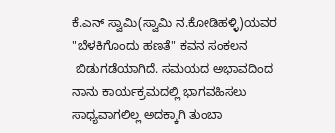ಕೆ.ಎನ್ ಸ್ವಾಮಿ(ಸ್ವಾಮಿ ನ.ಕೋಡಿಹಳ್ಳಿ)ಯವರ  "ಬೆಳಕಿಗೊಂದು ಹಣತೆ" ಕವನ ಸಂಕಲನ
 ಬಿಡುಗಡೆಯಾಗಿದೆ. ಸಮಯದ ಅಭಾವದಿಂದ ನಾನು ಕಾರ್ಯಕ್ರಮದಲ್ಲಿ ಭಾಗವಹಿಸಲು ಸಾಧ್ಯವಾಗಲಿಲ್ಲ ಅದಕ್ಕಾಗಿ ತುಂಬಾ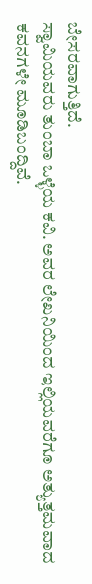ಬೇಸರವಾಗುತ್ತಿದೆ.
ಸ್ವಾಮಿಯವರು ತುಂಬಾ ಒಳ್ಳೆಯ ಕವಿ. ಅವರ ಲೇಖನಿಯಿಂದ ಇಲ್ಲಿಯವರೆಗೂ ಅತ್ಯುತ್ತಮವಾದ ಕವನಗಳೇ ಮೂಡಿಬಂದ್ದಿವೆ.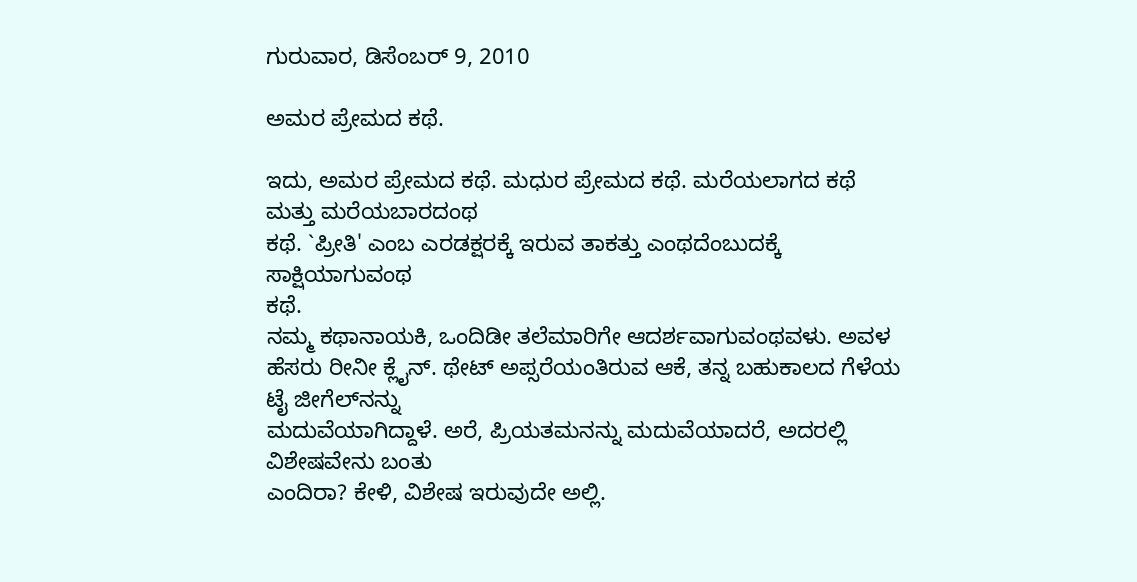ಗುರುವಾರ, ಡಿಸೆಂಬರ್ 9, 2010

ಅಮರ ಪ್ರೇಮದ ಕಥೆ.

ಇದು, ಅಮರ ಪ್ರೇಮದ ಕಥೆ. ಮಧುರ ಪ್ರೇಮದ ಕಥೆ. ಮರೆಯಲಾಗದ ಕಥೆ ಮತ್ತು ಮರೆಯಬಾರದಂಥ
ಕಥೆ. `ಪ್ರೀತಿ' ಎಂಬ ಎರಡಕ್ಷರಕ್ಕೆ ಇರುವ ತಾಕತ್ತು ಎಂಥದೆಂಬುದಕ್ಕೆ ಸಾಕ್ಷಿಯಾಗುವಂಥ
ಕಥೆ.
ನಮ್ಮ ಕಥಾನಾಯಕಿ, ಒಂದಿಡೀ ತಲೆಮಾರಿಗೇ ಆದರ್ಶವಾಗುವಂಥವಳು. ಅವಳ ಹೆಸರು ರೀನೀ ಕ್ಲೈನ್. ಥೇಟ್ ಅಪ್ಸರೆಯಂತಿರುವ ಆಕೆ, ತನ್ನ ಬಹುಕಾಲದ ಗೆಳೆಯ ಟೈ ಜೀಗೆಲ್‌ನನ್ನು
ಮದುವೆಯಾಗಿದ್ದಾಳೆ. ಅರೆ, ಪ್ರಿಯತಮನನ್ನು ಮದುವೆಯಾದರೆ, ಅದರಲ್ಲಿ ವಿಶೇಷವೇನು ಬಂತು
ಎಂದಿರಾ? ಕೇಳಿ, ವಿಶೇಷ ಇರುವುದೇ ಅಲ್ಲಿ.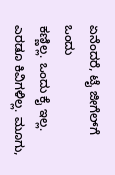ಏನೆಂದರೆ, ಟೈ ಜೀಗೆಲ್‌ಗೆ ಒಂದು
ಕಣ್ಣಿಲ್ಲ. ಒಂದು ಕೈ ಇಲ್ಲ. ಎರಡೂ ಕಿವಿಗಳಿಲ್ಲ. ಮೂಗು,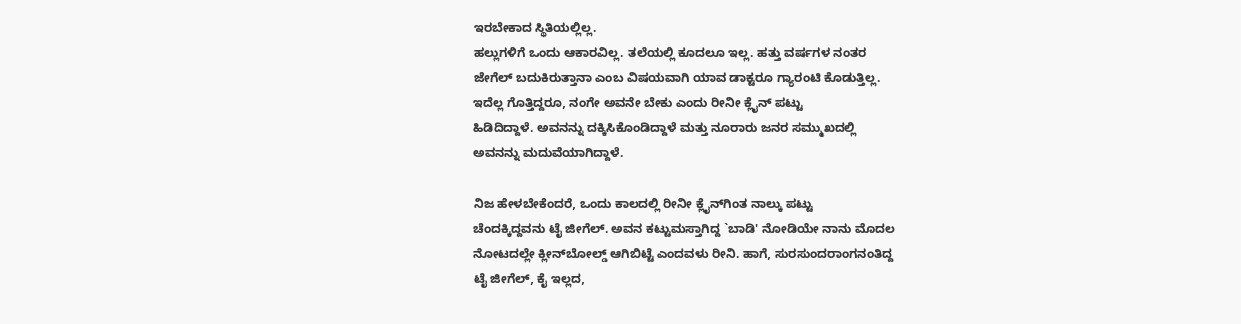ಇರಬೇಕಾದ ಸ್ಥಿತಿಯಲ್ಲಿಲ್ಲ.
ಹಲ್ಲುಗಳಿಗೆ ಒಂದು ಆಕಾರವಿಲ್ಲ. ತಲೆಯಲ್ಲಿ ಕೂದಲೂ ಇಲ್ಲ. ಹತ್ತು ವರ್ಷಗಳ ನಂತರ
ಜೇಗೆಲ್ ಬದುಕಿರುತ್ತಾನಾ ಎಂಬ ವಿಷಯವಾಗಿ ಯಾವ ಡಾಕ್ಟರೂ ಗ್ಯಾರಂಟಿ ಕೊಡುತ್ತಿಲ್ಲ.
ಇದೆಲ್ಲ ಗೊತ್ತಿದ್ದರೂ, ನಂಗೇ ಅವನೇ ಬೇಕು ಎಂದು ರೀನೀ ಕ್ಲೈನ್ ಪಟ್ಟು
ಹಿಡಿದಿದ್ದಾಳೆ. ಅವನನ್ನು ದಕ್ಕಿಸಿಕೊಂಡಿದ್ದಾಳೆ ಮತ್ತು ನೂರಾರು ಜನರ ಸಮ್ಮುಖದಲ್ಲಿ
ಅವನನ್ನು ಮದುವೆಯಾಗಿದ್ದಾಳೆ.

ನಿಜ ಹೇಳಬೇಕೆಂದರೆ, ಒಂದು ಕಾಲದಲ್ಲಿ ರೀನೀ ಕ್ಲೈನ್‌ಗಿಂತ ನಾಲ್ಕು ಪಟ್ಟು
ಚೆಂದಕ್ಕಿದ್ದವನು ಟೈ ಜೀಗೆಲ್. ಅವನ ಕಟ್ಟುಮಸ್ತಾಗಿದ್ದ `ಬಾಡಿ' ನೋಡಿಯೇ ನಾನು ಮೊದಲ
ನೋಟದಲ್ಲೇ ಕ್ಲೀನ್‌ಬೋಲ್ಡ್ ಆಗಿಬಿಟ್ಟೆ ಎಂದವಳು ರೀನಿ. ಹಾಗೆ, ಸುರಸುಂದರಾಂಗನಂತಿದ್ದ
ಟೈ ಜೀಗೆಲ್, ಕೈ ಇಲ್ಲದ,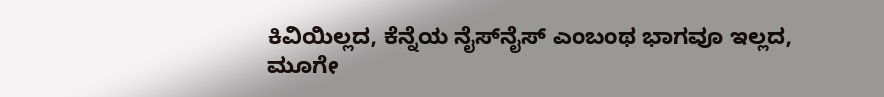ಕಿವಿಯಿಲ್ಲದ, ಕೆನ್ನೆಯ ನೈಸ್‌ನೈಸ್ ಎಂಬಂಥ ಭಾಗವೂ ಇಲ್ಲದ,
ಮೂಗೇ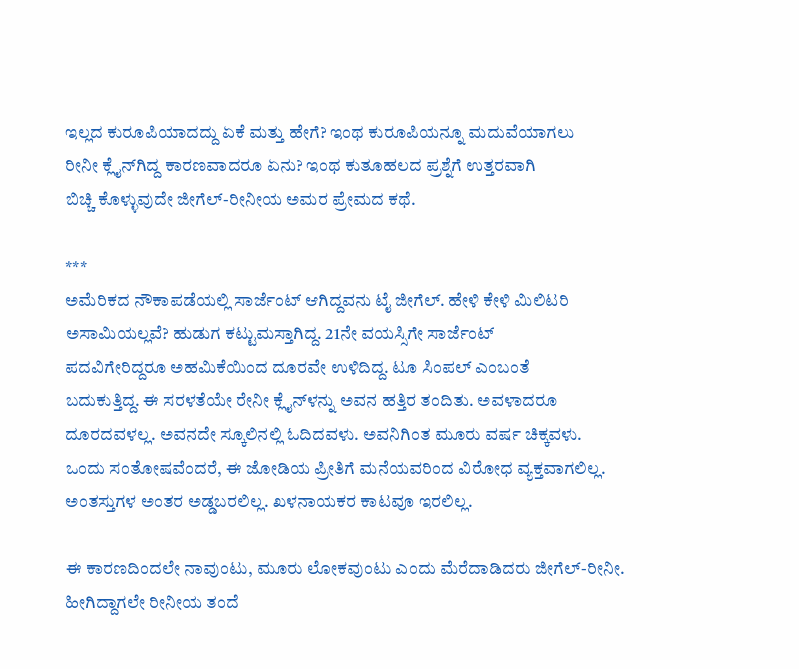ಇಲ್ಲದ ಕುರೂಪಿಯಾದದ್ದು ಏಕೆ ಮತ್ತು ಹೇಗೆ? ಇಂಥ ಕುರೂಪಿಯನ್ನೂ ಮದುವೆಯಾಗಲು
ರೀನೀ ಕ್ಲೈನ್‌ಗಿದ್ದ ಕಾರಣವಾದರೂ ಏನು? ಇಂಥ ಕುತೂಹಲದ ಪ್ರಶ್ನೆಗೆ ಉತ್ತರವಾಗಿ
ಬಿಚ್ಚಿ ಕೊಳ್ಳುವುದೇ ಜೀಗೆಲ್-ರೀನೀಯ ಅಮರ ಪ್ರೇಮದ ಕಥೆ.

***
ಅಮೆರಿಕದ ನೌಕಾಪಡೆಯಲ್ಲಿ ಸಾರ್ಜೆಂಟ್ ಆಗಿದ್ದವನು ಟೈ ಜೀಗೆಲ್. ಹೇಳಿ ಕೇಳಿ ಮಿಲಿಟರಿ
ಅಸಾಮಿಯಲ್ಲವೆ? ಹುಡುಗ ಕಟ್ಟುಮಸ್ತಾಗಿದ್ದ. 21ನೇ ವಯಸ್ಸಿಗೇ ಸಾರ್ಜೆಂಟ್
ಪದವಿಗೇರಿದ್ದರೂ ಅಹಮಿಕೆಯಿಂದ ದೂರವೇ ಉಳಿದಿದ್ದ. ಟೂ ಸಿಂಪಲ್ ಎಂಬಂತೆ
ಬದುಕುತ್ತಿದ್ದ. ಈ ಸರಳತೆಯೇ ರೇನೀ ಕ್ಲೈನ್‌ಳನ್ನು ಅವನ ಹತ್ತಿರ ತಂದಿತು. ಅವಳಾದರೂ
ದೂರದವಳಲ್ಲ. ಅವನದೇ ಸ್ಕೂಲಿನಲ್ಲಿ ಓದಿದವಳು. ಅವನಿಗಿಂತ ಮೂರು ವರ್ಷ ಚಿಕ್ಕವಳು.
ಒಂದು ಸಂತೋಷವೆಂದರೆ, ಈ ಜೋಡಿಯ ಪ್ರೀತಿಗೆ ಮನೆಯವರಿಂದ ವಿರೋಧ ವ್ಯಕ್ತವಾಗಲಿಲ್ಲ.
ಅಂತಸ್ತುಗಳ ಅಂತರ ಅಡ್ಡಬರಲಿಲ್ಲ. ಖಳನಾಯಕರ ಕಾಟವೂ ಇರಲಿಲ್ಲ.

ಈ ಕಾರಣದಿಂದಲೇ ನಾವುಂಟು, ಮೂರು ಲೋಕವುಂಟು ಎಂದು ಮೆರೆದಾಡಿದರು ಜೀಗೆಲ್-ರೀನೀ.
ಹೀಗಿದ್ದಾಗಲೇ ರೀನೀಯ ತಂದೆ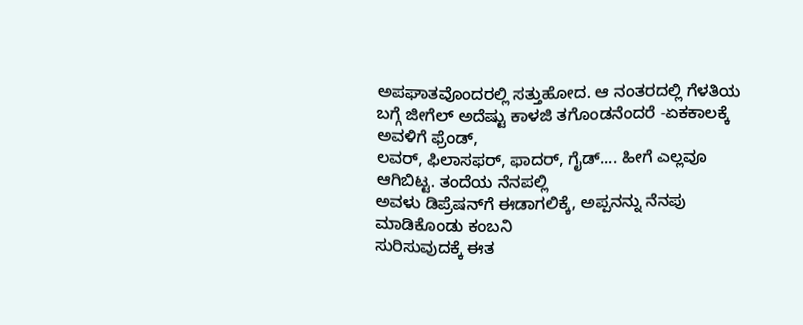ಅಪಘಾತವೊಂದರಲ್ಲಿ ಸತ್ತುಹೋದ. ಆ ನಂತರದಲ್ಲಿ ಗೆಳತಿಯ
ಬಗ್ಗೆ ಜೀಗೆಲ್ ಅದೆಷ್ಟು ಕಾಳಜಿ ತಗೊಂಡನೆಂದರೆ -ಏಕಕಾಲಕ್ಕೆ ಅವಳಿಗೆ ಫ್ರೆಂಡ್,
ಲವರ್, ಫಿಲಾಸಫರ್, ಫಾದರ್, ಗೈಡ್.... ಹೀಗೆ ಎಲ್ಲವೂ ಆಗಿಬಿಟ್ಟ. ತಂದೆಯ ನೆನಪಲ್ಲಿ
ಅವಳು ಡಿಪ್ರೆಷನ್‌ಗೆ ಈಡಾಗಲಿಕ್ಕೆ, ಅಪ್ಪನನ್ನು ನೆನಪು ಮಾಡಿಕೊಂಡು ಕಂಬನಿ
ಸುರಿಸುವುದಕ್ಕೆ ಈತ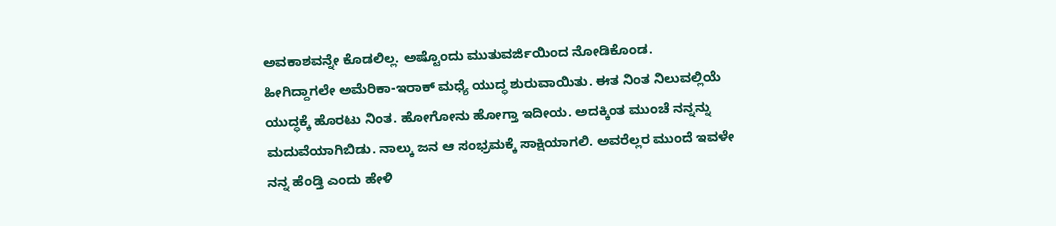ಅವಕಾಶವನ್ನೇ ಕೊಡಲಿಲ್ಲ. ಅಷ್ಟೊಂದು ಮುತುವರ್ಜಿಯಿಂದ ನೋಡಿಕೊಂಡ.
ಹೀಗಿದ್ದಾಗಲೇ ಅಮೆರಿಕಾ-ಇರಾಕ್ ಮಧ್ಯೆ ಯುದ್ಧ ಶುರುವಾಯಿತು. ಈತ ನಿಂತ ನಿಲುವಲ್ಲಿಯೆ
ಯುದ್ಧಕ್ಕೆ ಹೊರಟು ನಿಂತ. ಹೋಗೋನು ಹೋಗ್ತಾ ಇದೀಯ. ಅದಕ್ಕಿಂತ ಮುಂಚೆ ನನ್ನನ್ನು
ಮದುವೆಯಾಗಿಬಿಡು. ನಾಲ್ಕು ಜನ ಆ ಸಂಭ್ರಮಕ್ಕೆ ಸಾಕ್ಷಿಯಾಗಲಿ. ಅವರೆಲ್ಲರ ಮುಂದೆ ಇವಳೇ
ನನ್ನ ಹೆಂಡ್ತಿ ಎಂದು ಹೇಳಿ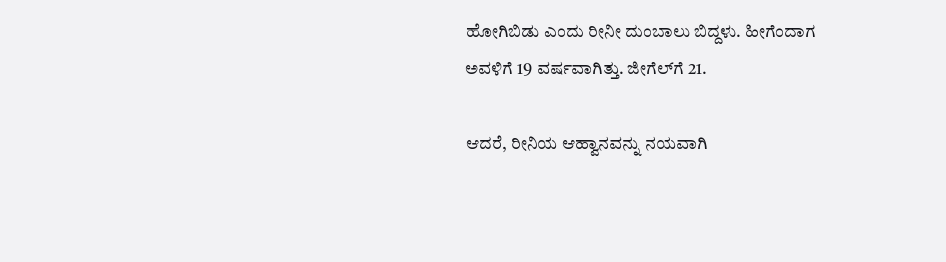ಹೋಗಿಬಿಡು ಎಂದು ರೀನೀ ದುಂಬಾಲು ಬಿದ್ದಳು. ಹೀಗೆಂದಾಗ
ಅವಳಿಗೆ 19 ವರ್ಷವಾಗಿತ್ತು. ಜೀಗೆಲ್‌ಗೆ 21.

ಆದರೆ, ರೀನಿಯ ಆಹ್ವಾನವನ್ನು ನಯವಾಗಿ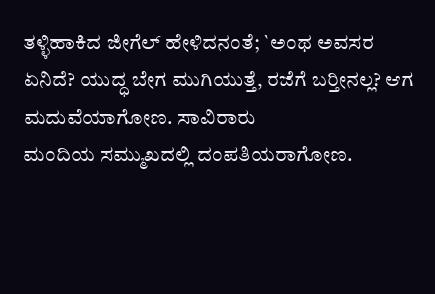ತಳ್ಳಿಹಾಕಿದ ಜೀಗೆಲ್ ಹೇಳಿದನಂತೆ; `ಅಂಥ ಅವಸರ
ಏನಿದೆ? ಯುದ್ಧ ಬೇಗ ಮುಗಿಯುತ್ತೆ, ರಜೆಗೆ ಬರ್‍ತೀನಲ್ಲ? ಆಗ ಮದುವೆಯಾಗೋಣ. ಸಾವಿರಾರು
ಮಂದಿಯ ಸಮ್ಮುಖದಲ್ಲಿ ದಂಪತಿಯರಾಗೋಣ.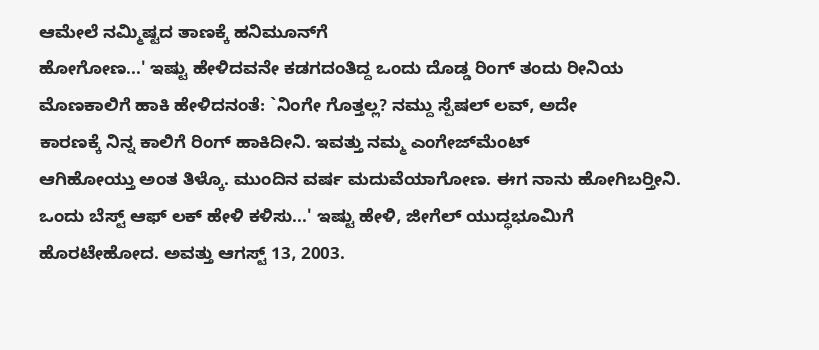ಆಮೇಲೆ ನಮ್ಮಿಷ್ಟದ ತಾಣಕ್ಕೆ ಹನಿಮೂನ್‌ಗೆ
ಹೋಗೋಣ...' ಇಷ್ಟು ಹೇಳಿದವನೇ ಕಡಗದಂತಿದ್ದ ಒಂದು ದೊಡ್ಡ ರಿಂಗ್ ತಂದು ರೀನಿಯ
ಮೊಣಕಾಲಿಗೆ ಹಾಕಿ ಹೇಳಿದನಂತೆ: `ನಿಂಗೇ ಗೊತ್ತಲ್ಲ? ನಮ್ದು ಸ್ಪೆಷಲ್ ಲವ್, ಅದೇ
ಕಾರಣಕ್ಕೆ ನಿನ್ನ ಕಾಲಿಗೆ ರಿಂಗ್ ಹಾಕಿದೀನಿ. ಇವತ್ತು ನಮ್ಮ ಎಂಗೇಜ್‌ಮೆಂಟ್
ಆಗಿಹೋಯ್ತು ಅಂತ ತಿಳ್ಕೊ. ಮುಂದಿನ ವರ್ಷ ಮದುವೆಯಾಗೋಣ. ಈಗ ನಾನು ಹೋಗಿಬರ್‍ತೀನಿ.
ಒಂದು ಬೆಸ್ಟ್ ಆಫ್ ಲಕ್ ಹೇಳಿ ಕಳಿಸು...' ಇಷ್ಟು ಹೇಳಿ, ಜೀಗೆಲ್ ಯುದ್ಧಭೂಮಿಗೆ
ಹೊರಟೇಹೋದ. ಅವತ್ತು ಆಗಸ್ಟ್ 13, 2003.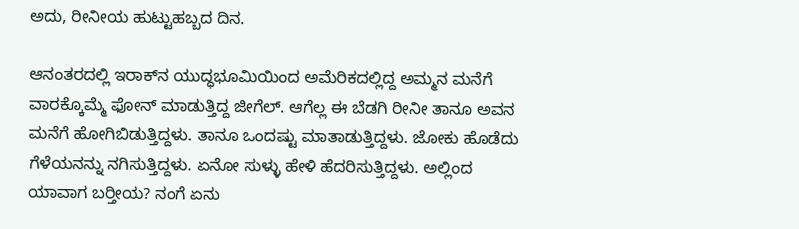ಅದು, ರೀನೀಯ ಹುಟ್ಟುಹಬ್ಬದ ದಿನ.

ಆನಂತರದಲ್ಲಿ ಇರಾಕ್‌ನ ಯುದ್ಧಭೂಮಿಯಿಂದ ಅಮೆರಿಕದಲ್ಲಿದ್ದ ಅಮ್ಮನ ಮನೆಗೆ
ವಾರಕ್ಕೊಮ್ಮೆ ಫೋನ್ ಮಾಡುತ್ತಿದ್ದ ಜೀಗೆಲ್. ಆಗೆಲ್ಲ ಈ ಬೆಡಗಿ ರೀನೀ ತಾನೂ ಅವನ
ಮನೆಗೆ ಹೋಗಿಬಿಡುತ್ತಿದ್ದಳು. ತಾನೂ ಒಂದಷ್ಟು ಮಾತಾಡುತ್ತಿದ್ದಳು. ಜೋಕು ಹೊಡೆದು
ಗೆಳೆಯನನ್ನು ನಗಿಸುತ್ತಿದ್ದಳು. ಏನೋ ಸುಳ್ಳು ಹೇಳಿ ಹೆದರಿಸುತ್ತಿದ್ದಳು. ಅಲ್ಲಿಂದ
ಯಾವಾಗ ಬರ್‍ತೀಯ? ನಂಗೆ ಏನು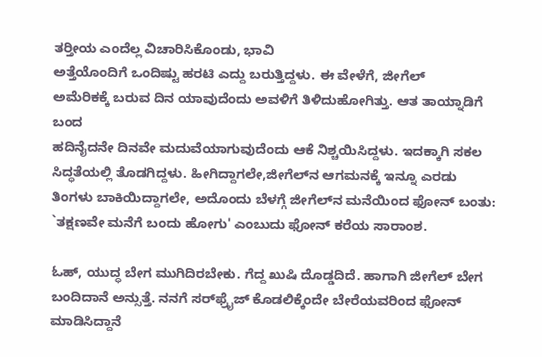ತರ್‍ತೀಯ ಎಂದೆಲ್ಲ ವಿಚಾರಿಸಿಕೊಂಡು, ಭಾವಿ
ಅತ್ತೆಯೊಂದಿಗೆ ಒಂದಿಷ್ಟು ಹರಟಿ ಎದ್ದು ಬರುತ್ತಿದ್ದಳು. ಈ ವೇಳೆಗೆ, ಜೀಗೆಲ್
ಅಮೆರಿಕಕ್ಕೆ ಬರುವ ದಿನ ಯಾವುದೆಂದು ಅವಳಿಗೆ ತಿಳಿದುಹೋಗಿತ್ತು. ಆತ ತಾಯ್ನಾಡಿಗೆ ಬಂದ
ಹದಿನೈದನೇ ದಿನವೇ ಮದುವೆಯಾಗುವುದೆಂದು ಆಕೆ ನಿಶ್ಚಯಿಸಿದ್ದಳು. ಇದಕ್ಕಾಗಿ ಸಕಲ
ಸಿದ್ಧತೆಯಲ್ಲಿ ತೊಡಗಿದ್ದಳು. ಹೀಗಿದ್ದಾಗಲೇ,ಜೀಗೆಲ್‌ನ ಆಗಮನಕ್ಕೆ ಇನ್ನೂ ಎರಡು
ತಿಂಗಳು ಬಾಕಿಯಿದ್ದಾಗಲೇ, ಅದೊಂದು ಬೆಳಗ್ಗೆ ಜೀಗೆಲ್‌ನ ಮನೆಯಿಂದ ಫೋನ್ ಬಂತು:
`ತಕ್ಷಣವೇ ಮನೆಗೆ ಬಂದು ಹೋಗು' ಎಂಬುದು ಫೋನ್ ಕರೆಯ ಸಾರಾಂಶ.

ಓಹ್, ಯುದ್ಧ ಬೇಗ ಮುಗಿದಿರಬೇಕು. ಗೆದ್ದ ಖುಷಿ ದೊಡ್ಡದಿದೆ. ಹಾಗಾಗಿ ಜೀಗೆಲ್ ಬೇಗ
ಬಂದಿದಾನೆ ಅನ್ಸುತ್ತೆ. ನನಗೆ ಸರ್‌ಫ್ರೈಜ್ ಕೊಡಲಿಕ್ಕೆಂದೇ ಬೇರೆಯವರಿಂದ ಫೋನ್
ಮಾಡಿಸಿದ್ದಾನೆ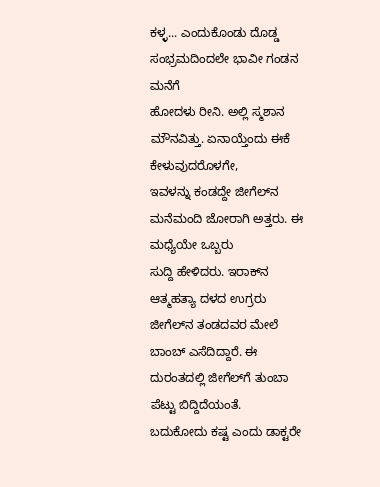ಕಳ್ಳ... ಎಂದುಕೊಂಡು ದೊಡ್ಡ ಸಂಭ್ರಮದಿಂದಲೇ ಭಾವೀ ಗಂಡನ ಮನೆಗೆ
ಹೋದಳು ರೀನಿ. ಅಲ್ಲಿ ಸ್ಮಶಾನ ಮೌನವಿತ್ತು. ಏನಾಯ್ತೆಂದು ಈಕೆ ಕೇಳುವುದರೊಳಗೇ,
ಇವಳನ್ನು ಕಂಡದ್ದೇ ಜೀಗೆಲ್‌ನ ಮನೆಮಂದಿ ಜೋರಾಗಿ ಅತ್ತರು. ಈ ಮಧ್ಯೆಯೇ ಒಬ್ಬರು
ಸುದ್ದಿ ಹೇಳಿದರು. ಇರಾಕ್‌ನ ಆತ್ಮಹತ್ಯಾ ದಳದ ಉಗ್ರರು ಜೀಗೆಲ್‌ನ ತಂಡದವರ ಮೇಲೆ
ಬಾಂಬ್ ಎಸೆದಿದ್ದಾರೆ. ಈ ದುರಂತದಲ್ಲಿ ಜೀಗೆಲ್‌ಗೆ ತುಂಬಾ ಪೆಟ್ಟು ಬಿದ್ದಿದೆಯಂತೆ.
ಬದುಕೋದು ಕಷ್ಟ ಎಂದು ಡಾಕ್ಟರೇ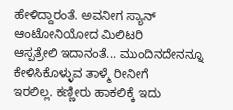ಹೇಳಿದ್ದಾರಂತೆ. ಅವನೀಗ ಸ್ಯಾನ್ ಆಂಟೋನಿಯೋದ ಮಿಲಿಟರಿ
ಆಸ್ಪತ್ರೇಲಿ ಇದಾನಂತೆ... ಮುಂದಿನದೇನನ್ನೂ ಕೇಳಿಸಿಕೊಳ್ಳುವ ತಾಳ್ಮೆ ರೀನೀಗೆ
ಇರಲಿಲ್ಲ. ಕಣ್ಣೀರು ಹಾಕಲಿಕ್ಕೆ ಇದು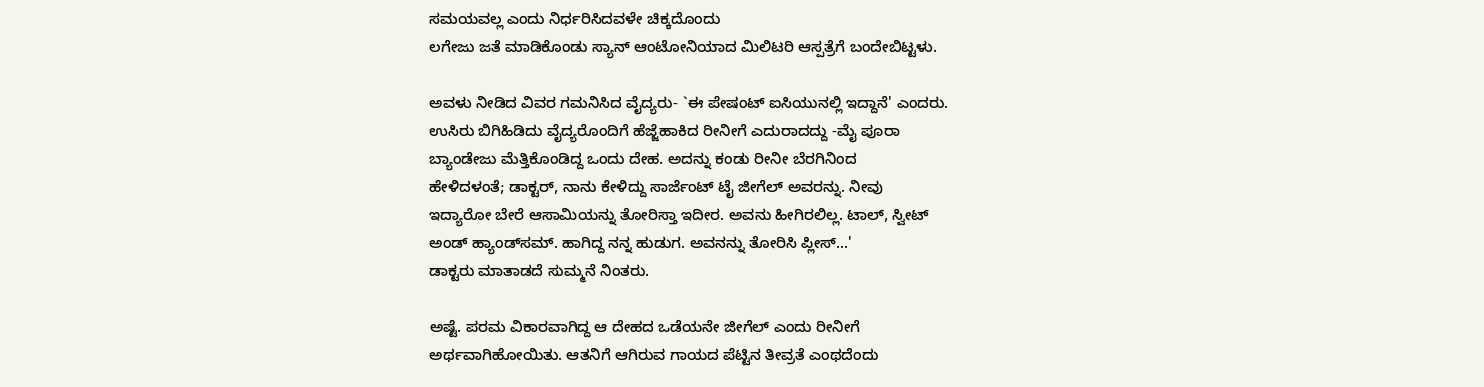ಸಮಯವಲ್ಲ ಎಂದು ನಿರ್ಧರಿಸಿದವಳೇ ಚಿಕ್ಕದೊಂದು
ಲಗೇಜು ಜತೆ ಮಾಡಿಕೊಂಡು ಸ್ಯಾನ್ ಆಂಟೋನಿಯಾದ ಮಿಲಿಟರಿ ಆಸ್ಪತ್ರೆಗೆ ಬಂದೇಬಿಟ್ಟಳು.

ಅವಳು ನೀಡಿದ ವಿವರ ಗಮನಿಸಿದ ವೈದ್ಯರು- `ಈ ಪೇಷಂಟ್ ಐಸಿಯುನಲ್ಲಿ ಇದ್ದಾನೆ' ಎಂದರು.
ಉಸಿರು ಬಿಗಿಹಿಡಿದು ವೈದ್ಯರೊಂದಿಗೆ ಹೆಜ್ಜೆಹಾಕಿದ ರೀನೀಗೆ ಎದುರಾದದ್ದು -ಮೈ ಪೂರಾ
ಬ್ಯಾಂಡೇಜು ಮೆತ್ತಿಕೊಂಡಿದ್ದ ಒಂದು ದೇಹ. ಅದನ್ನು ಕಂಡು ರೀನೀ ಬೆರಗಿನಿಂದ
ಹೇಳಿದಳಂತೆ; ಡಾಕ್ಟರ್, ನಾನು ಕೇಳಿದ್ದು ಸಾರ್ಜೆಂಟ್ ಟೈ ಜೀಗೆಲ್ ಅವರನ್ನು. ನೀವು
ಇದ್ಯಾರೋ ಬೇರೆ ಆಸಾಮಿಯನ್ನು ತೋರಿಸ್ತಾ ಇದೀರ. ಅವನು ಹೀಗಿರಲಿಲ್ಲ. ಟಾಲ್, ಸ್ವೀಟ್
ಅಂಡ್ ಹ್ಯಾಂಡ್‌ಸಮ್. ಹಾಗಿದ್ದ ನನ್ನ ಹುಡುಗ. ಅವನನ್ನು ತೋರಿಸಿ ಪ್ಲೀಸ್...'
ಡಾಕ್ಟರು ಮಾತಾಡದೆ ಸುಮ್ಮನೆ ನಿಂತರು.

ಅಷ್ಟೆ. ಪರಮ ವಿಕಾರವಾಗಿದ್ದ ಆ ದೇಹದ ಒಡೆಯನೇ ಜೀಗೆಲ್ ಎಂದು ರೀನೀಗೆ
ಅರ್ಥವಾಗಿಹೋಯಿತು. ಆತನಿಗೆ ಆಗಿರುವ ಗಾಯದ ಪೆಟ್ಟಿನ ತೀವ್ರತೆ ಎಂಥದೆಂದು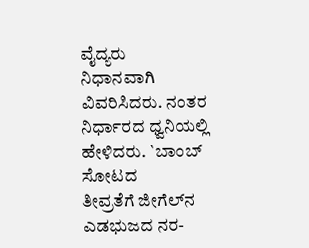ವೈದ್ಯರು
ನಿಧಾನವಾಗಿ ವಿವರಿಸಿದರು. ನಂತರ ನಿರ್ಧಾರದ ಧ್ವನಿಯಲ್ಲಿ ಹೇಳಿದರು. `ಬಾಂಬ್ ಸೋಟದ
ತೀವ್ರತೆಗೆ ಜೀಗೆಲ್‌ನ ಎಡಭುಜದ ನರ-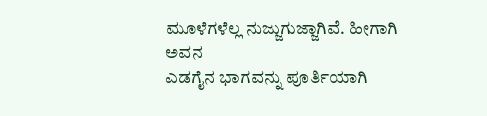ಮೂಳೆಗಳೆಲ್ಲ ನುಜ್ಜುಗುಜ್ಜಾಗಿವೆ. ಹೀಗಾಗಿ ಅವನ
ಎಡಗೈನ ಭಾಗವನ್ನು ಪೂರ್ತಿಯಾಗಿ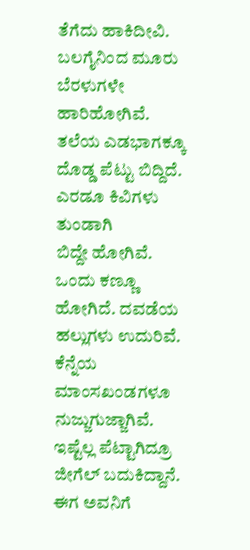ತೆಗೆದು ಹಾಕಿದೀವಿ. ಬಲಗೈನಿಂದ ಮೂರು ಬೆರಳುಗಳೇ
ಹಾರಿಹೋಗಿವೆ. ತಲೆಯ ಎಡಭಾಗಕ್ಕೂ ದೊಡ್ಡ ಪೆಟ್ಟು ಬಿದ್ದಿದೆ. ಎರಡೂ ಕಿವಿಗಳು ತುಂಡಾಗಿ
ಬಿದ್ದೇ ಹೋಗಿವೆ. ಒಂದು ಕಣ್ಣೂ ಹೋಗಿದೆ. ದವಡೆಯ ಹಲ್ಲುಗಳು ಉದುರಿವೆ. ಕೆನ್ನೆಯ
ಮಾಂಸಖಂಡಗಳೂ ನುಜ್ಜುಗುಜ್ಜಾಗಿವೆ. ಇಷ್ಟೆಲ್ಲ ಪೆಟ್ಟಾಗಿದ್ರೂ ಜೀಗೆಲ್ ಬದುಕಿದ್ದಾನೆ.
ಈಗ ಅವನಿಗೆ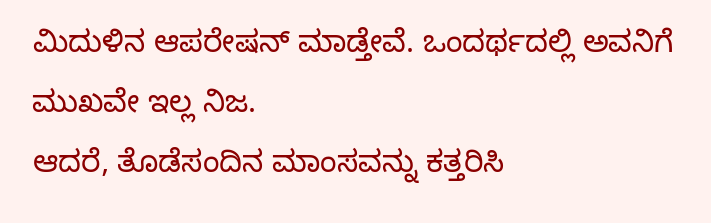ಮಿದುಳಿನ ಆಪರೇಷನ್ ಮಾಡ್ತೇವೆ. ಒಂದರ್ಥದಲ್ಲಿ ಅವನಿಗೆ ಮುಖವೇ ಇಲ್ಲ ನಿಜ.
ಆದರೆ, ತೊಡೆಸಂದಿನ ಮಾಂಸವನ್ನು ಕತ್ತರಿಸಿ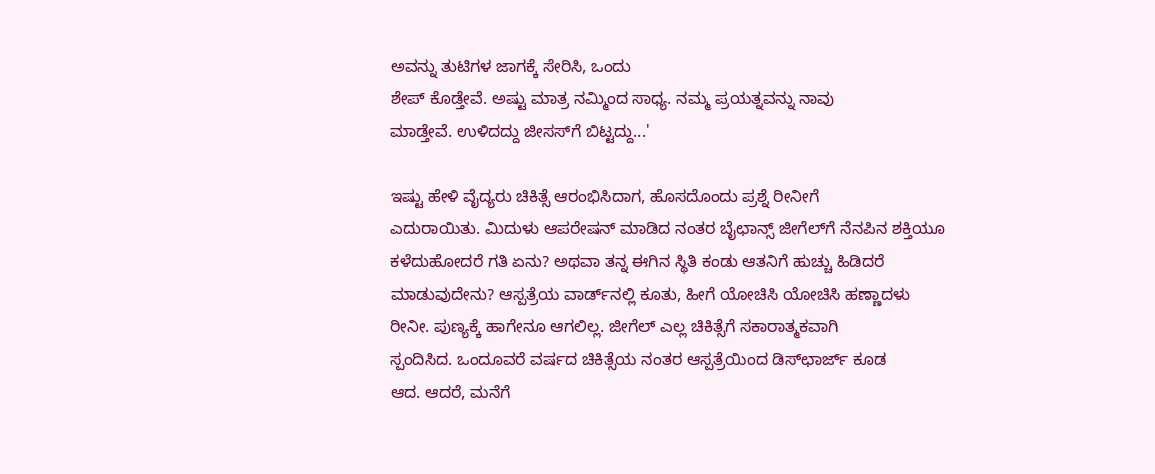ಅವನ್ನು ತುಟಿಗಳ ಜಾಗಕ್ಕೆ ಸೇರಿಸಿ, ಒಂದು
ಶೇಪ್ ಕೊಡ್ತೇವೆ. ಅಷ್ಟು ಮಾತ್ರ ನಮ್ಮಿಂದ ಸಾಧ್ಯ. ನಮ್ಮ ಪ್ರಯತ್ನವನ್ನು ನಾವು
ಮಾಡ್ತೇವೆ. ಉಳಿದದ್ದು ಜೀಸಸ್‌ಗೆ ಬಿಟ್ಟದ್ದು...'

ಇಷ್ಟು ಹೇಳಿ ವೈದ್ಯರು ಚಿಕಿತ್ಸೆ ಆರಂಭಿಸಿದಾಗ, ಹೊಸದೊಂದು ಪ್ರಶ್ನೆ ರೀನೀಗೆ
ಎದುರಾಯಿತು. ಮಿದುಳು ಆಪರೇಷನ್ ಮಾಡಿದ ನಂತರ ಬೈಛಾನ್ಸ್ ಜೀಗೆಲ್‌ಗೆ ನೆನಪಿನ ಶಕ್ತಿಯೂ
ಕಳೆದುಹೋದರೆ ಗತಿ ಏನು? ಅಥವಾ ತನ್ನ ಈಗಿನ ಸ್ಥಿತಿ ಕಂಡು ಆತನಿಗೆ ಹುಚ್ಚು ಹಿಡಿದರೆ
ಮಾಡುವುದೇನು? ಆಸ್ಪತ್ರೆಯ ವಾರ್ಡ್‌ನಲ್ಲಿ ಕೂತು, ಹೀಗೆ ಯೋಚಿಸಿ ಯೋಚಿಸಿ ಹಣ್ಣಾದಳು
ರೀನೀ. ಪುಣ್ಯಕ್ಕೆ ಹಾಗೇನೂ ಆಗಲಿಲ್ಲ. ಜೀಗೆಲ್ ಎಲ್ಲ ಚಿಕಿತ್ಸೆಗೆ ಸಕಾರಾತ್ಮಕವಾಗಿ
ಸ್ಪಂದಿಸಿದ. ಒಂದೂವರೆ ವರ್ಷದ ಚಿಕಿತ್ಸೆಯ ನಂತರ ಆಸ್ಪತ್ರೆಯಿಂದ ಡಿಸ್‌ಛಾರ್ಜ್ ಕೂಡ
ಆದ. ಆದರೆ, ಮನೆಗೆ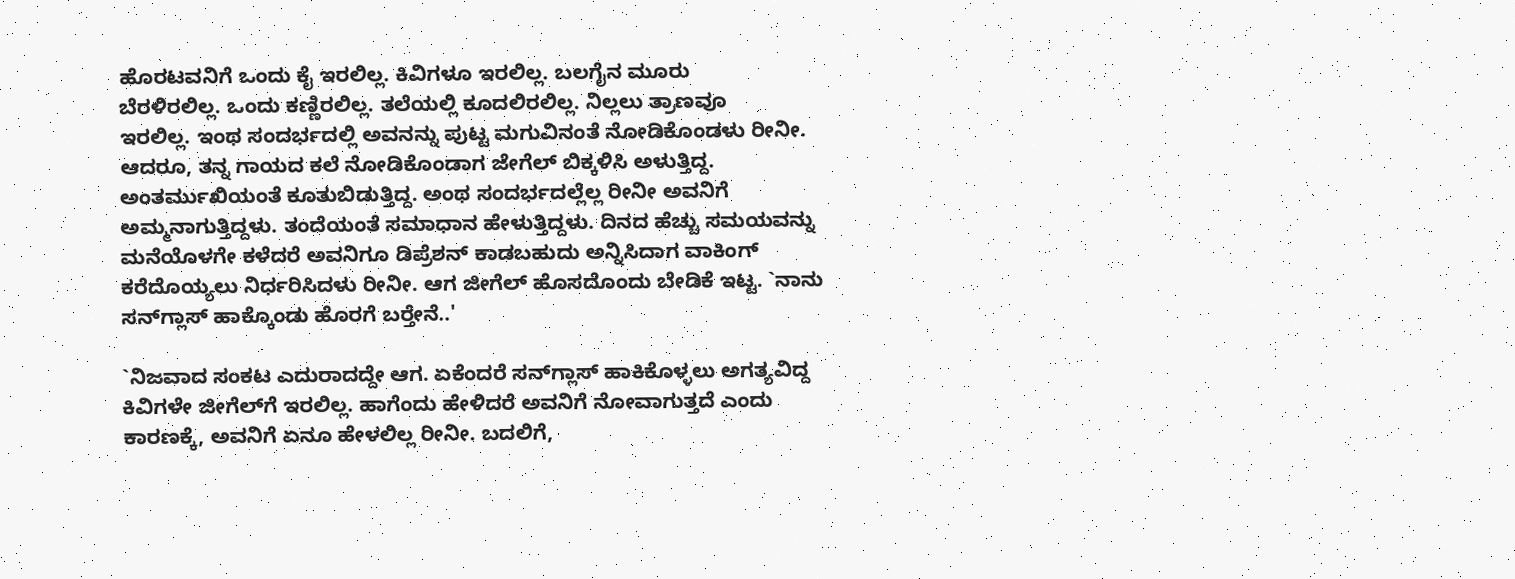ಹೊರಟವನಿಗೆ ಒಂದು ಕೈ ಇರಲಿಲ್ಲ. ಕಿವಿಗಳೂ ಇರಲಿಲ್ಲ. ಬಲಗೈನ ಮೂರು
ಬೆರಳಿರಲಿಲ್ಲ. ಒಂದು ಕಣ್ಣಿರಲಿಲ್ಲ. ತಲೆಯಲ್ಲಿ ಕೂದಲಿರಲಿಲ್ಲ. ನಿಲ್ಲಲು ತ್ರಾಣವೂ
ಇರಲಿಲ್ಲ. ಇಂಥ ಸಂದರ್ಭದಲ್ಲಿ ಅವನನ್ನು ಪುಟ್ಟ ಮಗುವಿನಂತೆ ನೋಡಿಕೊಂಡಳು ರೀನೀ.
ಆದರೂ, ತನ್ನ ಗಾಯದ ಕಲೆ ನೋಡಿಕೊಂಡಾಗ ಜೇಗೆಲ್ ಬಿಕ್ಕಳಿಸಿ ಅಳುತ್ತಿದ್ದ.
ಅಂತರ್ಮುಖಿಯಂತೆ ಕೂತುಬಿಡುತ್ತಿದ್ದ. ಅಂಥ ಸಂದರ್ಭದಲ್ಲೆಲ್ಲ ರೀನೀ ಅವನಿಗೆ
ಅಮ್ಮನಾಗುತ್ತಿದ್ದಳು. ತಂದೆಯಂತೆ ಸಮಾಧಾನ ಹೇಳುತ್ತಿದ್ದಳು. ದಿನದ ಹೆಚ್ಚು ಸಮಯವನ್ನು
ಮನೆಯೊಳಗೇ ಕಳೆದರೆ ಅವನಿಗೂ ಡಿಪ್ರೆಶನ್ ಕಾಡಬಹುದು ಅನ್ನಿಸಿದಾಗ ವಾಕಿಂಗ್
ಕರೆದೊಯ್ಯಲು ನಿರ್ಧರಿಸಿದಳು ರೀನೀ. ಆಗ ಜೀಗೆಲ್ ಹೊಸದೊಂದು ಬೇಡಿಕೆ ಇಟ್ಟ. `ನಾನು
ಸನ್‌ಗ್ಲಾಸ್ ಹಾಕ್ಕೊಂಡು ಹೊರಗೆ ಬರ್‍ತೇನೆ..'

`ನಿಜವಾದ ಸಂಕಟ ಎದುರಾದದ್ದೇ ಆಗ. ಏಕೆಂದರೆ ಸನ್‌ಗ್ಲಾಸ್ ಹಾಕಿಕೊಳ್ಳಲು ಅಗತ್ಯವಿದ್ದ
ಕಿವಿಗಳೇ ಜೀಗೆಲ್‌ಗೆ ಇರಲಿಲ್ಲ. ಹಾಗೆಂದು ಹೇಳಿದರೆ ಅವನಿಗೆ ನೋವಾಗುತ್ತದೆ ಎಂದು
ಕಾರಣಕ್ಕೆ, ಅವನಿಗೆ ಏನೂ ಹೇಳಲಿಲ್ಲ ರೀನೀ. ಬದಲಿಗೆ,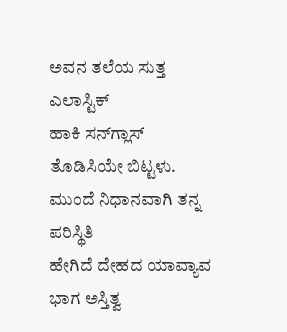ಅವನ ತಲೆಯ ಸುತ್ತ ಎಲಾಸ್ಟಿಕ್
ಹಾಕಿ ಸನ್‌ಗ್ಲಾಸ್ ತೊಡಿಸಿಯೇ ಬಿಟ್ಟಳು. ಮುಂದೆ ನಿಧಾನವಾಗಿ ತನ್ನ ಪರಿಸ್ಥಿತಿ
ಹೇಗಿದೆ ದೇಹದ ಯಾವ್ಯಾವ ಭಾಗ ಅಸ್ತಿತ್ವ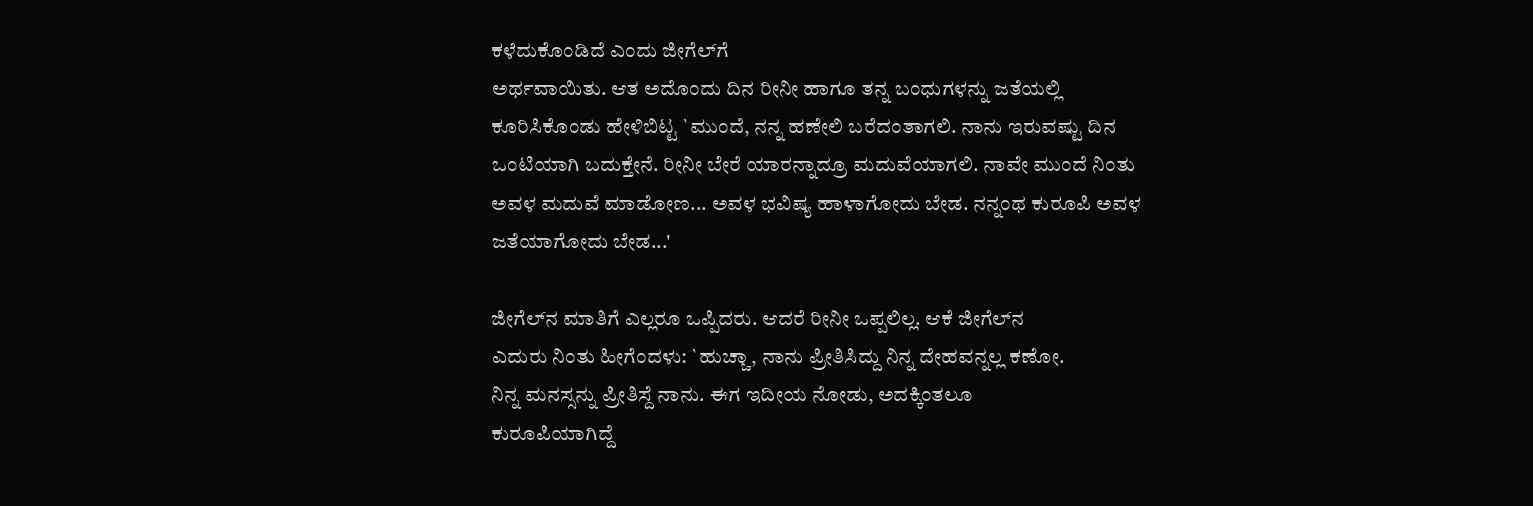ಕಳೆದುಕೊಂಡಿದೆ ಎಂದು ಜೀಗೆಲ್‌ಗೆ
ಅರ್ಥವಾಯಿತು. ಆತ ಅದೊಂದು ದಿನ ರೀನೀ ಹಾಗೂ ತನ್ನ ಬಂಧುಗಳನ್ನು ಜತೆಯಲ್ಲಿ
ಕೂರಿಸಿಕೊಂಡು ಹೇಳಿಬಿಟ್ಟ `ಮುಂದೆ, ನನ್ನ ಹಣೇಲಿ ಬರೆದಂತಾಗಲಿ. ನಾನು ಇರುವಷ್ಟು ದಿನ
ಒಂಟಿಯಾಗಿ ಬದುಕ್ತೇನೆ. ರೀನೀ ಬೇರೆ ಯಾರನ್ನಾದ್ರೂ ಮದುವೆಯಾಗಲಿ. ನಾವೇ ಮುಂದೆ ನಿಂತು
ಅವಳ ಮದುವೆ ಮಾಡೋಣ... ಅವಳ ಭವಿಷ್ಯ ಹಾಳಾಗೋದು ಬೇಡ. ನನ್ನಂಥ ಕುರೂಪಿ ಅವಳ
ಜತೆಯಾಗೋದು ಬೇಡ...'

ಜೀಗೆಲ್‌ನ ಮಾತಿಗೆ ಎಲ್ಲರೂ ಒಪ್ಪಿದರು. ಆದರೆ ರೀನೀ ಒಪ್ಪಲಿಲ್ಲ. ಆಕೆ ಜೀಗೆಲ್‌ನ
ಎದುರು ನಿಂತು ಹೀಗೆಂದಳು: `ಹುಚ್ಚಾ, ನಾನು ಪ್ರೀತಿಸಿದ್ದು ನಿನ್ನ ದೇಹವನ್ನಲ್ಲ ಕಣೋ.
ನಿನ್ನ ಮನಸ್ಸನ್ನು ಪ್ರೀತಿಸ್ದೆ ನಾನು. ಈಗ ಇದೀಯ ನೋಡು, ಅದಕ್ಕಿಂತಲೂ
ಕುರೂಪಿಯಾಗಿದ್ದೆ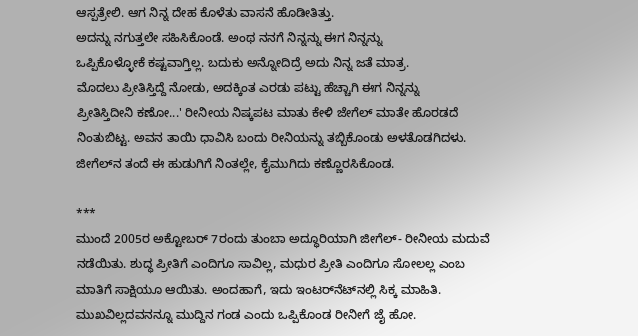ಆಸ್ಪತ್ರೇಲಿ. ಆಗ ನಿನ್ನ ದೇಹ ಕೊಳೆತು ವಾಸನೆ ಹೊಡೀತಿತ್ತು.
ಅದನ್ನು ನಗುತ್ತಲೇ ಸಹಿಸಿಕೊಂಡೆ. ಅಂಥ ನನಗೆ ನಿನ್ನನ್ನು ಈಗ ನಿನ್ನನ್ನು
ಒಪ್ಪಿಕೊಳ್ಳೋಕೆ ಕಷ್ಟವಾಗ್ತಿಲ್ಲ. ಬದುಕು ಅನ್ನೋದಿದ್ರೆ ಅದು ನಿನ್ನ ಜತೆ ಮಾತ್ರ.
ಮೊದಲು ಪ್ರೀತಿಸ್ತಿದ್ದೆ ನೋಡು, ಅದಕ್ಕಿಂತ ಎರಡು ಪಟ್ಟು ಹೆಚ್ಚಾಗಿ ಈಗ ನಿನ್ನನ್ನು
ಪ್ರೀತಿಸ್ತಿದೀನಿ ಕಣೋ...' ರೀನೀಯ ನಿಷ್ಕಪಟ ಮಾತು ಕೇಳಿ ಜೇಗೆಲ್ ಮಾತೇ ಹೊರಡದೆ
ನಿಂತುಬಿಟ್ಟ. ಅವನ ತಾಯಿ ಧಾವಿಸಿ ಬಂದು ರೀನಿಯನ್ನು ತಬ್ಬಿಕೊಂಡು ಅಳತೊಡಗಿದಳು.
ಜೀಗೆಲ್‌ನ ತಂದೆ ಈ ಹುಡುಗಿಗೆ ನಿಂತಲ್ಲೇ, ಕೈಮುಗಿದು ಕಣ್ಣೊರಸಿಕೊಂಡ.

***
ಮುಂದೆ 2005ರ ಅಕ್ಟೋಬರ್ 7ರಂದು ತುಂಬಾ ಅದ್ಧೂರಿಯಾಗಿ ಜೀಗೆಲ್- ರೀನೀಯ ಮದುವೆ
ನಡೆಯಿತು. ಶುದ್ಧ ಪ್ರೀತಿಗೆ ಎಂದಿಗೂ ಸಾವಿಲ್ಲ, ಮಧುರ ಪ್ರೀತಿ ಎಂದಿಗೂ ಸೋಲಲ್ಲ ಎಂಬ
ಮಾತಿಗೆ ಸಾಕ್ಷಿಯೂ ಆಯಿತು. ಅಂದಹಾಗೆ, ಇದು ಇಂಟರ್‌ನೆಟ್‌ನಲ್ಲಿ ಸಿಕ್ಕ ಮಾಹಿತಿ.
ಮುಖವಿಲ್ಲದವನನ್ನೂ ಮುದ್ದಿನ ಗಂಡ ಎಂದು ಒಪ್ಪಿಕೊಂಡ ರೀನೀಗೆ ಜೈ ಹೋ.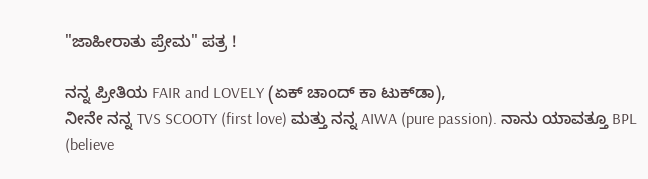"ಜಾಹೀರಾತು ಪ್ರೇಮ" ಪತ್ರ !

ನನ್ನ ಪ್ರೀತಿಯ FAIR and LOVELY (ಏಕ್ ಚಾಂದ್ ಕಾ ಟುಕ್‌ಡಾ),
ನೀನೇ ನನ್ನ TVS SCOOTY (first love) ಮತ್ತು ನನ್ನ AIWA (pure passion). ನಾನು ಯಾವತ್ತೂ BPL (believe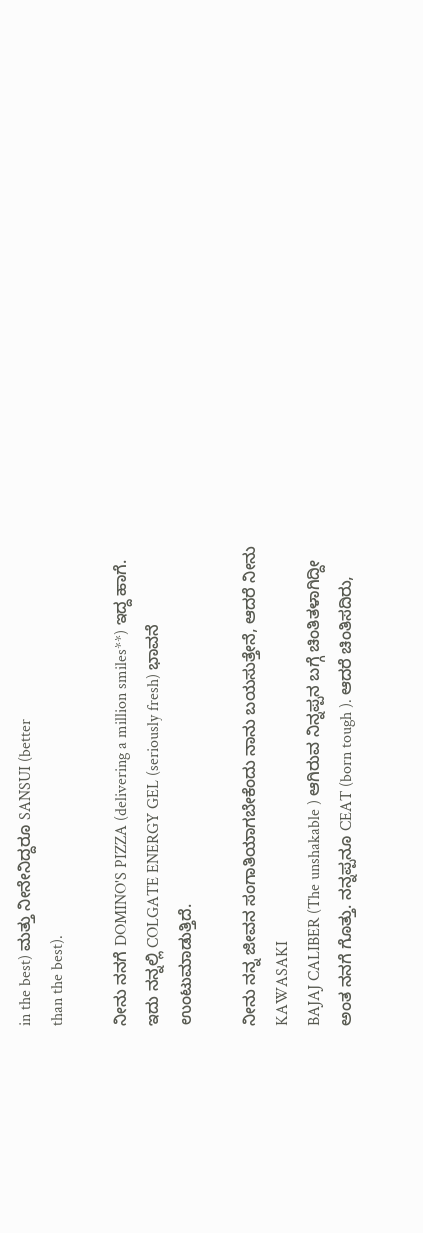in the best) ಮತ್ತು ನೀನೇನಿದ್ದರೂ SANSUI (better
than the best).

ನೀನು ನನಗೆ DOMINO'S PIZZA (delivering a million smiles**) ಇದ್ದ ಹಾಗೆ.
ಇದು ನನ್ನಲ್ಲಿ COLGATE ENERGY GEL (seriously fresh) ಭಾವನೆ
ಉಂಟುಮಾಡುತ್ತಿದೆ.

ನೀನು ನನ್ನ ಜೀವನ ಸಂಗಾತಿಯಾಗಬೇಕೆಂದು ನಾನು ಬಯಸುತ್ತೇನೆ, ಆದರೆ ನೀನು KAWASAKI
BAJAJ CALIBER (The unshakable ) ಆಗಿರುವ ನಿನ್ನಪ್ಪನ ಬಗ್ಗೆ ಚಿಂತಿತಳಾಗಿದ್ದೀ
ಅಂತ ನನಗೆ ಗೊತ್ತು. ನನ್ನಪ್ಪನೂ CEAT (born tough ). ಆದರೆ ಚಿಂತಿಸದಿರು,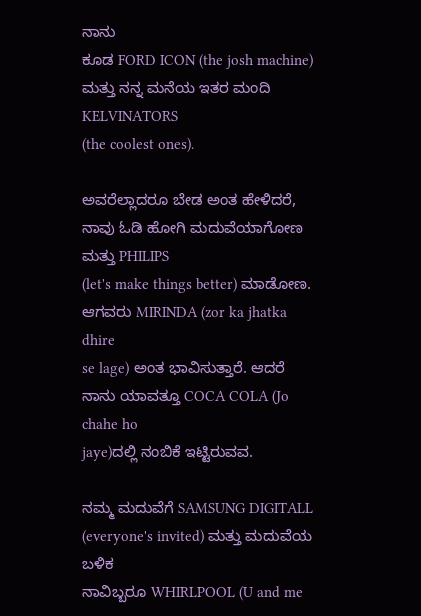ನಾನು
ಕೂಡ FORD ICON (the josh machine) ಮತ್ತು ನನ್ನ ಮನೆಯ ಇತರ ಮಂದಿ KELVINATORS
(the coolest ones).

ಅವರೆಲ್ಲಾದರೂ ಬೇಡ ಅಂತ ಹೇಳಿದರೆ, ನಾವು ಓಡಿ ಹೋಗಿ ಮದುವೆಯಾಗೋಣ ಮತ್ತು PHILIPS
(let's make things better) ಮಾಡೋಣ. ಆಗವರು MIRINDA (zor ka jhatka dhire
se lage) ಅಂತ ಭಾವಿಸುತ್ತಾರೆ. ಆದರೆ ನಾನು ಯಾವತ್ತೂ COCA COLA (Jo chahe ho
jaye)ದಲ್ಲಿ ನಂಬಿಕೆ ಇಟ್ಟಿರುವವ.

ನಮ್ಮ ಮದುವೆಗೆ SAMSUNG DIGITALL (everyone's invited) ಮತ್ತು ಮದುವೆಯ ಬಳಿಕ
ನಾವಿಬ್ಬರೂ WHIRLPOOL (U and me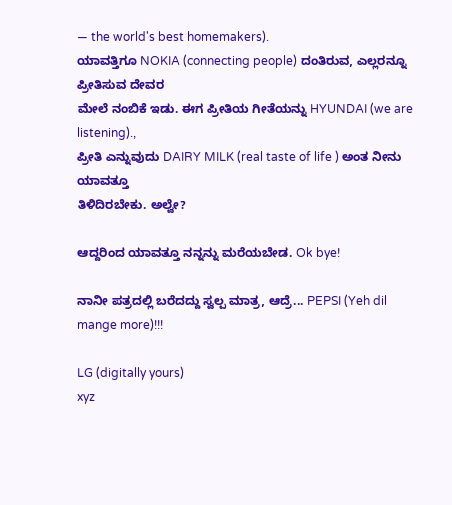— the world's best homemakers).
ಯಾವತ್ತಿಗೂ NOKIA (connecting people) ದಂತಿರುವ, ಎಲ್ಲರನ್ನೂ ಪ್ರೀತಿಸುವ ದೇವರ
ಮೇಲೆ ನಂಬಿಕೆ ಇಡು. ಈಗ ಪ್ರೀತಿಯ ಗೀತೆಯನ್ನು HYUNDAI (we are listening).,
ಪ್ರೀತಿ ಎನ್ನುವುದು DAIRY MILK (real taste of life ) ಅಂತ ನೀನು ಯಾವತ್ತೂ
ತಿಳಿದಿರಬೇಕು. ಅಲ್ವೇ?

ಆದ್ದರಿಂದ ಯಾವತ್ತೂ ನನ್ನನ್ನು ಮರೆಯಬೇಡ. Ok bye!

ನಾನೀ ಪತ್ರದಲ್ಲಿ ಬರೆದದ್ದು ಸ್ವಲ್ಪ ಮಾತ್ರ, ಆದ್ರೆ... PEPSI (Yeh dil mange more)!!!

LG (digitally yours)
xyz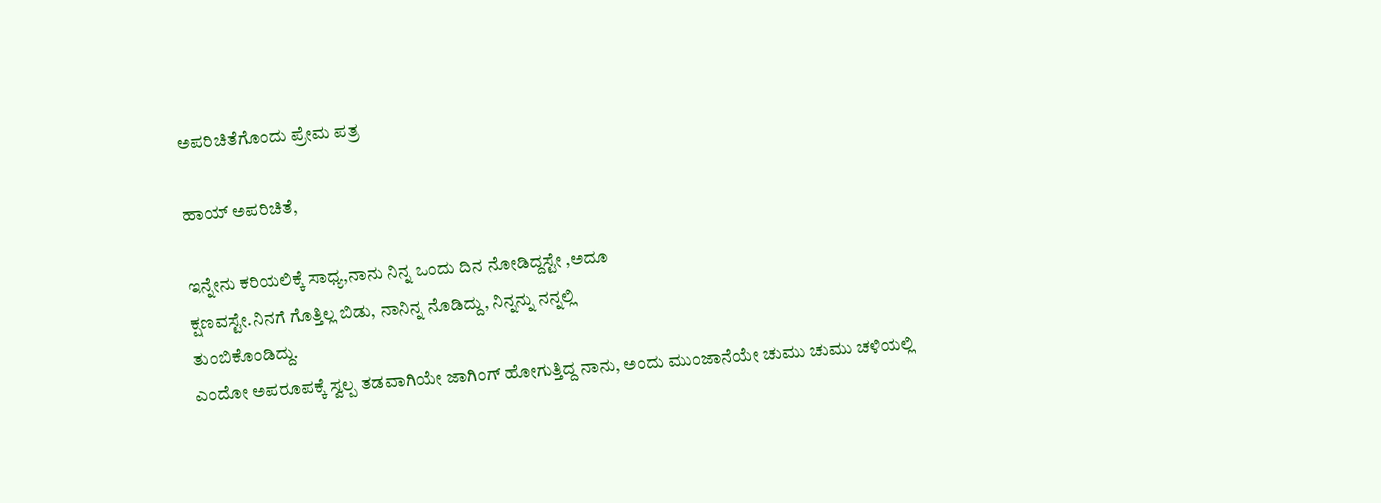ಅಪರಿಚಿತೆಗೊಂದು ಪ್ರೇಮ ಪತ್ರ

ಹಾಯ್ ಅಪರಿಚಿತೆ,

ಇನ್ನೇನು ಕರಿಯಲಿಕ್ಕೆ ಸಾಧ್ಯ,ನಾನು ನಿನ್ನ ಒಂದು ದಿನ ನೋಡಿದ್ದಸ್ಟೇ ,ಅದೂ
ಕ್ಷಣವಸ್ಟೇ.ನಿನಗೆ ಗೊತ್ತಿಲ್ಲ ಬಿಡು, ನಾನಿನ್ನ ನೊಡಿದ್ದು, ನಿನ್ನನ್ನು ನನ್ನಲ್ಲಿ
ತುಂಬಿಕೊಂಡಿದ್ದು.
ಎಂದೋ ಅಪರೂಪಕ್ಕೆ ಸ್ವಲ್ಪ ತಡವಾಗಿಯೇ ಜಾಗಿಂಗ್ ಹೋಗುತ್ತಿದ್ದ ನಾನು, ಅಂದು ಮುಂಜಾನೆಯೇ ಚುಮು ಚುಮು ಚಳಿಯಲ್ಲಿ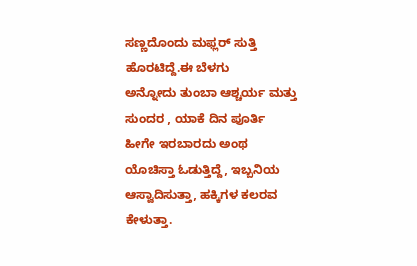ಸಣ್ಣದೊಂದು ಮಫ್ಲರ್ ಸುತ್ತಿ ಹೊರಟಿದ್ದೆ.ಈ ಬೆಳಗು
ಅನ್ನೋದು ತುಂಬಾ ಆಶ್ಚರ್ಯ ಮತ್ತು ಸುಂದರ , ಯಾಕೆ ದಿನ ಪೂರ್ತಿ ಹೀಗೇ ಇರಬಾರದು ಅಂಥ
ಯೊಚಿಸ್ತಾ ಓಡುತ್ತಿದ್ದೆ, ಇಬ್ಬನಿಯ ಆಸ್ವಾದಿಸುತ್ತಾ, ಹಕ್ಕಿಗಳ ಕಲರವ ಕೇಳುತ್ತಾ.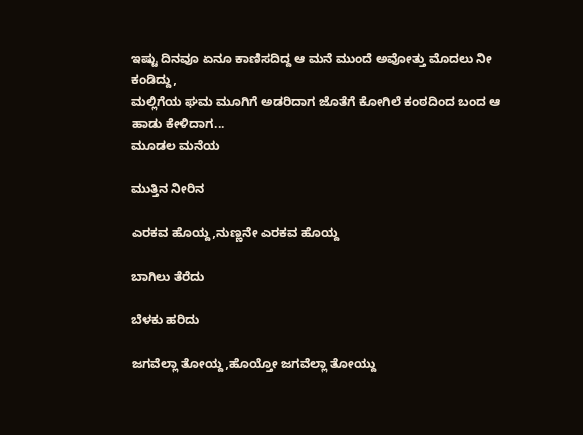ಇಷ್ಟು ದಿನವೂ ಏನೂ ಕಾಣಿಸದಿದ್ದ ಆ ಮನೆ ಮುಂದೆ ಅವೋತ್ತು ಮೊದಲು ನೀ ಕಂಡಿದ್ದು,
ಮಲ್ಲಿಗೆಯ ಘಮ ಮೂಗಿಗೆ ಅಡರಿದಾಗ ಜೊತೆಗೆ ಕೋಗಿಲೆ ಕಂಠದಿಂದ ಬಂದ ಆ ಹಾಡು ಕೇಳಿದಾಗ...
ಮೂಡಲ ಮನೆಯ

ಮುತ್ತಿನ ನೀರಿನ

ಎರಕವ ಹೊಯ್ದ,ನುಣ್ಣನೇ ಎರಕವ ಹೊಯ್ದ

ಬಾಗಿಲು ತೆರೆದು

ಬೆಳಕು ಹರಿದು

ಜಗವೆಲ್ಲಾ ತೋಯ್ದ,ಹೊಯ್ತೋ ಜಗವೆಲ್ಲಾ ತೋಯ್ದು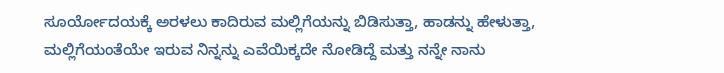ಸೂರ್ಯೋದಯಕ್ಕೆ ಅರಳಲು ಕಾದಿರುವ ಮಲ್ಲಿಗೆಯನ್ನು ಬಿಡಿಸುತ್ತಾ, ಹಾಡನ್ನು ಹೇಳುತ್ತಾ,
ಮಲ್ಲಿಗೆಯಂತೆಯೇ ಇರುವ ನಿನ್ನನ್ನು ಎವೆಯಿಕ್ಕದೇ ನೋಡಿದ್ದೆ ಮತ್ತು ನನ್ನೇ ನಾನು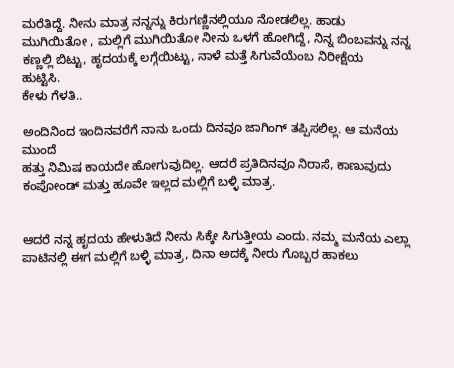ಮರೆತಿದ್ದೆ. ನೀನು ಮಾತ್ರ ನನ್ನನ್ನು ಕಿರುಗಣ್ಣಿನಲ್ಲಿಯೂ ನೋಡಲಿಲ್ಲ. ಹಾಡು
ಮುಗಿಯಿತೋ , ಮಲ್ಲಿಗೆ ಮುಗಿಯಿತೋ ನೀನು ಒಳಗೆ ಹೋಗಿದ್ದೆ, ನಿನ್ನ ಬಿಂಬವನ್ನು ನನ್ನ
ಕಣ್ಣಲ್ಲಿ ಬಿಟ್ಟು, ಹೃದಯಕ್ಕೆ ಲಗ್ಗೆಯಿಟ್ಟು, ನಾಳೆ ಮತ್ತೆ ಸಿಗುವೆಯೆಂಬ ನಿರೀಕ್ಷೆಯ
ಹುಟ್ಟಿಸಿ.
ಕೇಳು ಗೆಳತಿ..

ಅಂದಿನಿಂದ ಇಂದಿನವರೆಗೆ ನಾನು ಒಂದು ದಿನವೂ ಜಾಗಿಂಗ್ ತಪ್ಪಿಸಲಿಲ್ಲ. ಆ ಮನೆಯ ಮುಂದೆ
ಹತ್ತು ನಿಮಿಷ ಕಾಯದೇ ಹೋಗುವುದಿಲ್ಲ. ಆದರೆ ಪ್ರತಿದಿನವೂ ನಿರಾಸೆ, ಕಾಣುವುದು
ಕಂಪೋಂಡ್ ಮತ್ತು ಹೂವೇ ಇಲ್ಲದ ಮಲ್ಲಿಗೆ ಬಳ್ಳಿ ಮಾತ್ರ.


ಆದರೆ ನನ್ನ ಹೃದಯ ಹೇಳುತಿದೆ ನೀನು ಸಿಕ್ಕೇ ಸಿಗುತ್ತೀಯ ಎಂದು. ನಮ್ಮ ಮನೆಯ ಎಲ್ಲಾ
ಪಾಟಿನಲ್ಲಿ ಈಗ ಮಲ್ಲಿಗೆ ಬಳ್ಳಿ ಮಾತ್ರ, ದಿನಾ ಅದಕ್ಕೆ ನೀರು ಗೊಬ್ಬರ ಹಾಕಲು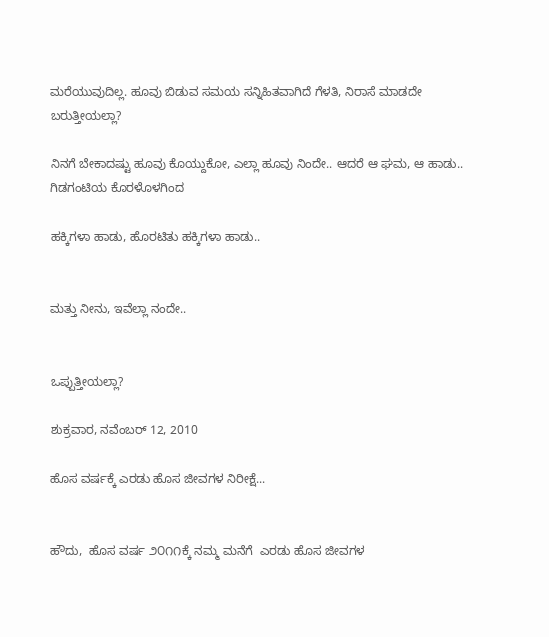ಮರೆಯುವುದಿಲ್ಲ. ಹೂವು ಬಿಡುವ ಸಮಯ ಸನ್ನಿಹಿತವಾಗಿದೆ ಗೆಳತಿ, ನಿರಾಸೆ ಮಾಡದೇ
ಬರುತ್ತೀಯಲ್ಲಾ?

ನಿನಗೆ ಬೇಕಾದಷ್ಟು ಹೂವು ಕೊಯ್ದುಕೋ, ಎಲ್ಲಾ ಹೂವು ನಿಂದೇ.. ಆದರೆ ಆ ಘಮ, ಆ ಹಾಡು..
ಗಿಡಗಂಟಿಯ ಕೊರಳೊಳಗಿಂದ

ಹಕ್ಕಿಗಳಾ ಹಾಡು, ಹೊರಟಿತು ಹಕ್ಕಿಗಳಾ ಹಾಡು..


ಮತ್ತು ನೀನು, ಇವೆಲ್ಲಾ ನಂದೇ..


ಒಪ್ಪುತ್ತೀಯಲ್ಲಾ?

ಶುಕ್ರವಾರ, ನವೆಂಬರ್ 12, 2010

ಹೊಸ ವರ್ಷಕ್ಕೆ ಎರಡು ಹೊಸ ಜೀವಗಳ ನಿರೀಕ್ಷೆ...


ಹೌದು,  ಹೊಸ ವರ್ಷ ೨೦೧೧ಕ್ಕೆ ನಮ್ಮ ಮನೆಗೆ  ಎರಡು ಹೊಸ ಜೀವಗಳ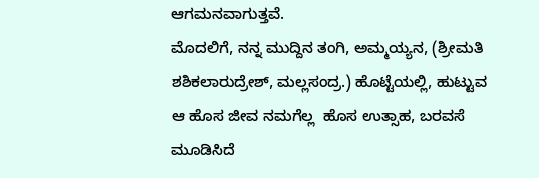ಆಗಮನವಾಗುತ್ತವೆ.
ಮೊದಲಿಗೆ, ನನ್ನ ಮುದ್ದಿನ ತಂಗಿ, ಅಮ್ಮಯ್ಯನ, (ಶ್ರೀಮತಿ ಶಶಿಕಲಾರುದ್ರೇಶ್, ಮಲ್ಲಸಂದ್ರ.) ಹೊಟ್ಟೆಯಲ್ಲಿ, ಹುಟ್ಟುವ ಆ ಹೊಸ ಜೀವ ನಮಗೆಲ್ಲ  ಹೊಸ ಉತ್ಸಾಹ, ಬರವಸೆ ಮೂಡಿಸಿದೆ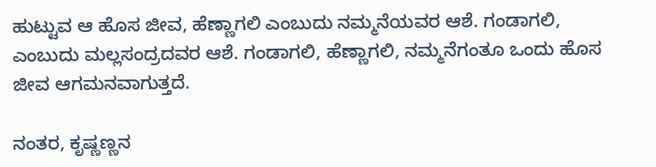ಹುಟ್ಟುವ ಆ ಹೊಸ ಜೀವ, ಹೆಣ್ಣಾಗಲಿ ಎಂಬುದು ನಮ್ಮನೆಯವರ ಆಶೆ. ಗಂಡಾಗಲಿ, ಎಂಬುದು ಮಲ್ಲಸಂದ್ರದವರ ಆಶೆ. ಗಂಡಾಗಲಿ, ಹೆಣ್ಣಾಗಲಿ, ನಮ್ಮನೆಗಂತೂ ಒಂದು ಹೊಸ ಜೀವ ಆಗಮನವಾಗುತ್ತದೆ.

ನಂತರ, ಕೃಷ್ಣಣ್ಣನ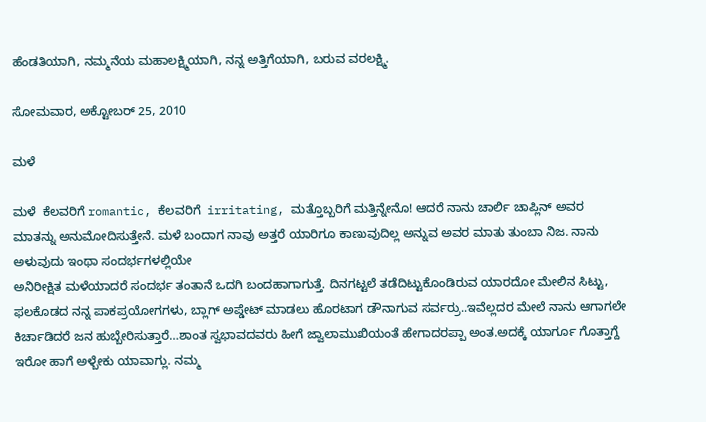ಹೆಂಡತಿಯಾಗಿ, ನಮ್ಮನೆಯ ಮಹಾಲಕ್ಷ್ಮಿಯಾಗಿ, ನನ್ನ ಅತ್ತಿಗೆಯಾಗಿ, ಬರುವ ವರಲಕ್ಷ್ಮಿ.

ಸೋಮವಾರ, ಅಕ್ಟೋಬರ್ 25, 2010

ಮಳೆ

ಮಳೆ  ಕೆಲವರಿಗೆ romantic, ಕೆಲವರಿಗೆ  irritating, ಮತ್ತೊಬ್ಬರಿಗೆ ಮತ್ತಿನ್ನೇನೊ! ಆದರೆ ನಾನು ಚಾರ್ಲಿ ಚಾಪ್ಲಿನ್ ಅವರ ಮಾತನ್ನು ಅನುಮೋದಿಸುತ್ತೇನೆ. ಮಳೆ ಬಂದಾಗ ನಾವು ಅತ್ತರೆ ಯಾರಿಗೂ ಕಾಣುವುದಿಲ್ಲ ಅನ್ನುವ ಅವರ ಮಾತು ತುಂಬಾ ನಿಜ. ನಾನು ಅಳುವುದು ಇಂಥಾ ಸಂದರ್ಭಗಳಲ್ಲಿಯೇ
ಅನಿರೀಕ್ಷಿತ ಮಳೆಯಾದರೆ ಸಂದರ್ಭ ತಂತಾನೆ ಒದಗಿ ಬಂದಹಾಗಾಗುತ್ತೆ. ದಿನಗಟ್ಟಲೆ ತಡೆದಿಟ್ಟುಕೊಂಡಿರುವ ಯಾರದೋ ಮೇಲಿನ ಸಿಟ್ಟು, ಫಲಕೊಡದ ನನ್ನ ಪಾಕಪ್ರಯೋಗಗಳು, ಬ್ಲಾಗ್ ಅಪ್ಡೇಟ್ ಮಾಡಲು ಹೊರಟಾಗ ಡೌನಾಗುವ ಸರ್ವರ್ರು..ಇವೆಲ್ಲದರ ಮೇಲೆ ನಾನು ಆಗಾಗಲೇ ಕಿರ್ಚಾಡಿದರೆ ಜನ ಹುಬ್ಬೇರಿಸುತ್ತಾರೆ…ಶಾಂತ ಸ್ವಭಾವದವರು ಹೀಗೆ ಜ್ವಾಲಾಮುಖಿಯಂತೆ ಹೇಗಾದರಪ್ಪಾ ಅಂತ.ಅದಕ್ಕೆ ಯಾರ್ಗೂ ಗೊತ್ತಾಗ್ದೆ ಇರೋ ಹಾಗೆ ಅಳ್ಬೇಕು ಯಾವಾಗ್ಲು. ನಮ್ಮ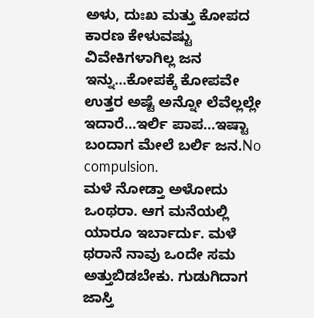ಅಳು, ದುಃಖ ಮತ್ತು ಕೋಪದ ಕಾರಣ ಕೇಳುವಷ್ಟು ವಿವೇಕಿಗಳಾಗಿಲ್ಲ ಜನ ಇನ್ನು…ಕೋಪಕ್ಕೆ ಕೋಪವೇ ಉತ್ತರ ಅಷ್ಟೆ ಅನ್ನೋ ಲೆವೆಲ್ಲಲ್ಲೇ ಇದಾರೆ…ಇರ್ಲಿ ಪಾಪ…ಇಷ್ಟಾ ಬಂದಾಗ ಮೇಲೆ ಬರ್ಲಿ ಜನ.No compulsion.
ಮಳೆ ನೋಡ್ತಾ ಅಳೋದು ಒಂಥರಾ. ಆಗ ಮನೆಯಲ್ಲಿ ಯಾರೂ ಇರ್ಬಾರ್ದು. ಮಳೆ ಥರಾನೆ ನಾವು ಒಂದೇ ಸಮ ಅತ್ತುಬಿಡಬೇಕು. ಗುಡುಗಿದಾಗ ಜಾಸ್ತಿ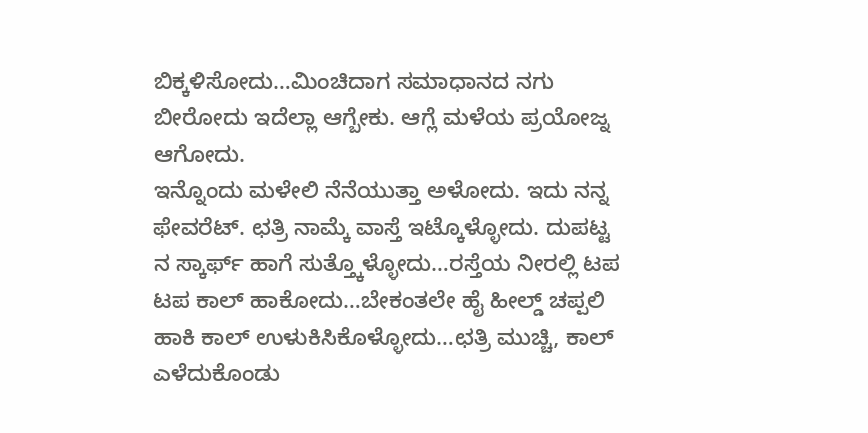ಬಿಕ್ಕಳಿಸೋದು…ಮಿಂಚಿದಾಗ ಸಮಾಧಾನದ ನಗು ಬೀರೋದು ಇದೆಲ್ಲಾ ಆಗ್ಬೇಕು. ಆಗ್ಲೆ ಮಳೆಯ ಪ್ರಯೋಜ್ನ ಆಗೋದು.
ಇನ್ನೊಂದು ಮಳೇಲಿ ನೆನೆಯುತ್ತಾ ಅಳೋದು. ಇದು ನನ್ನ ಫೇವರೆಟ್. ಛತ್ರಿ ನಾಮ್ಕೆ ವಾಸ್ತೆ ಇಟ್ಕೊಳ್ಳೋದು. ದುಪಟ್ಟ ನ ಸ್ಕಾರ್ಫ್ ಹಾಗೆ ಸುತ್ತ್ಕೊಳ್ಳೋದು…ರಸ್ತೆಯ ನೀರಲ್ಲಿ ಟಪ ಟಪ ಕಾಲ್ ಹಾಕೋದು…ಬೇಕಂತಲೇ ಹೈ ಹೀಲ್ಡ್ ಚಪ್ಪಲಿ ಹಾಕಿ ಕಾಲ್ ಉಳುಕಿಸಿಕೊಳ್ಳೋದು…ಛತ್ರಿ ಮುಚ್ಚಿ, ಕಾಲ್ ಎಳೆದುಕೊಂಡು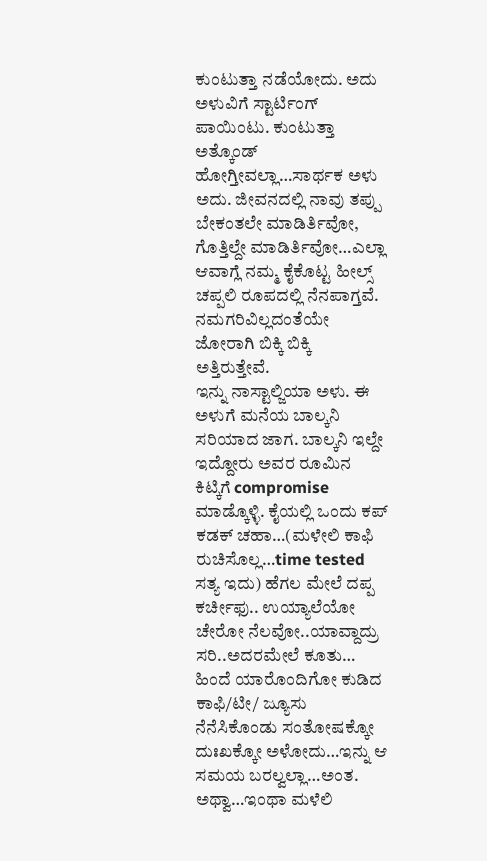ಕುಂಟುತ್ತಾ ನಡೆಯೋದು. ಅದು ಅಳುವಿಗೆ ಸ್ಟಾರ್ಟಿಂಗ್ ಪಾಯಿಂಟು. ಕುಂಟುತ್ತಾ ಅತ್ಕೊಂಡ್ ಹೋಗ್ತೀವಲ್ಲಾ…ಸಾರ್ಥಕ ಅಳು ಅದು. ಜೀವನದಲ್ಲಿ ನಾವು ತಪ್ಪು ಬೇಕಂತಲೇ ಮಾಡಿರ್ತಿವೋ, ಗೊತ್ತಿಲ್ದೇ ಮಾಡಿರ್ತಿವೋ…ಎಲ್ಲಾ ಆವಾಗ್ಲೆ ನಮ್ಮ ಕೈಕೊಟ್ಟ ಹೀಲ್ಸ್ ಚಪ್ಪಲಿ ರೂಪದಲ್ಲಿ ನೆನಪಾಗ್ತವೆ. ನಮಗರಿವಿಲ್ಲದಂತೆಯೇ ಜೋರಾಗಿ ಬಿಕ್ಕಿ ಬಿಕ್ಕಿ ಅತ್ತಿರುತ್ತೇವೆ.
ಇನ್ನು ನಾಸ್ಟಾಲ್ಜಿಯಾ ಅಳು. ಈ ಅಳುಗೆ ಮನೆಯ ಬಾಲ್ಕನಿ ಸರಿಯಾದ ಜಾಗ. ಬಾಲ್ಕನಿ ಇಲ್ದೇ ಇದ್ದೋರು ಅವರ ರೂಮಿನ ಕಿಟ್ಕಿಗೆ compromise ಮಾಡ್ಕೊಳ್ಳಿ. ಕೈಯಲ್ಲಿ ಒಂದು ಕಪ್ ಕಡಕ್ ಚಹಾ…(ಮಳೇಲಿ ಕಾಫಿ ರುಚಿಸೊಲ್ಲ…time tested ಸತ್ಯ ಇದು) ಹೆಗಲ ಮೇಲೆ ದಪ್ಪ ಕರ್ಚೀಫು.. ಉಯ್ಯಾಲೆಯೋ ಚೇರೋ ನೆಲವೋ..ಯಾವ್ದಾದ್ರು ಸರಿ..ಅದರಮೇಲೆ ಕೂತು… ಹಿಂದೆ ಯಾರೊಂದಿಗೋ ಕುಡಿದ ಕಾಫಿ/ಟೀ/ ಜ್ಯೂಸು ನೆನೆಸಿಕೊಂಡು ಸಂತೋಷಕ್ಕೋ ದುಃಖಕ್ಕೋ ಅಳೋದು…ಇನ್ನು ಆ ಸಮಯ ಬರಲ್ವಲ್ಲಾ…ಅಂತ. ಅಥ್ವಾ…ಇಂಥಾ ಮಳೆಲಿ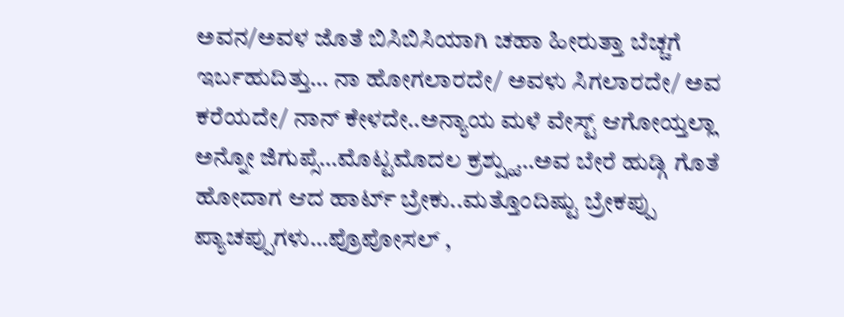ಅವನ/ಅವಳ ಜೊತೆ ಬಿಸಿಬಿಸಿಯಾಗಿ ಚಹಾ ಹೀರುತ್ತಾ ಬೆಚ್ಚಗೆ ಇರ್ಬಹುದಿತ್ತು… ನಾ ಹೋಗಲಾರದೇ/ ಅವಳು ಸಿಗಲಾರದೇ/ ಅವ ಕರೆಯದೇ/ ನಾನ್ ಕೇಳದೇ..ಅನ್ಯಾಯ ಮಳೆ ವೇಸ್ಟ್ ಆಗೋಯ್ತಲ್ಲಾ ಅನ್ನೋ ಜಿಗುಪ್ಸೆ…ಮೊಟ್ಟಮೊದಲ ಕ್ರಶ್ಷ್ಹು…ಅವ ಬೇರೆ ಹುಡ್ಗಿ ಗೊತೆ ಹೋದಾಗ ಆದ ಹಾರ್ಟ್ ಬ್ರೇಕು..ಮತ್ತೊಂದಿಷ್ಟು ಬ್ರೇಕಪ್ಪು ಪ್ಯಾಚಪ್ಪುಗಳು…ಪ್ರೊಪೋಸಲ್ ,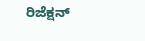ರಿಜೆಕ್ಷನ್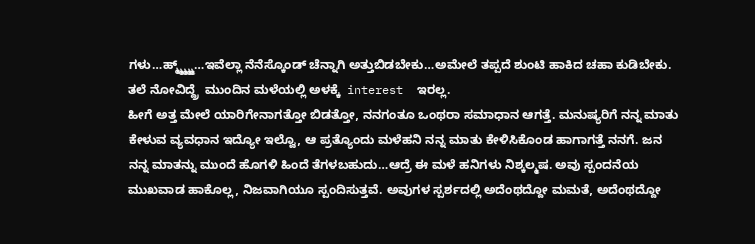ಗಳು…ಹ್ಮ್ಮ್ಮ್ಮ್ಮ್…ಇವೆಲ್ಲಾ ನೆನೆಸ್ಕೊಂಡ್ ಚೆನ್ನಾಗಿ ಅತ್ತುಬಿಡಬೇಕು…ಅಮೇಲೆ ತಪ್ಪದೆ ಶುಂಟಿ ಹಾಕಿದ ಚಹಾ ಕುಡಿಬೇಕು. ತಲೆ ನೋವಿದ್ದ್ರೆ  ಮುಂದಿನ ಮಳೆಯಲ್ಲಿ ಅಳಕ್ಕೆ  interest  ಇರಲ್ಲ.
ಹೀಗೆ ಅತ್ತ ಮೇಲೆ ಯಾರಿಗೇನಾಗತ್ತೋ ಬಿಡತ್ತೋ, ನನಗಂತೂ ಒಂಥರಾ ಸಮಾಧಾನ ಆಗತ್ತೆ. ಮನುಷ್ಯರಿಗೆ ನನ್ನ ಮಾತು ಕೇಳುವ ವ್ಯವಧಾನ ಇದ್ಯೋ ಇಲ್ವೊ, ಆ ಪ್ರತ್ಯೊಂದು ಮಳೆಹನಿ ನನ್ನ ಮಾತು ಕೇಳಿಸಿಕೊಂಡ ಹಾಗಾಗತ್ತೆ ನನಗೆ. ಜನ ನನ್ನ ಮಾತನ್ನು ಮುಂದೆ ಹೊಗಳಿ ಹಿಂದೆ ತೆಗಳಬಹುದು…ಆದ್ರೆ ಈ ಮಳೆ ಹನಿಗಳು ನಿಶ್ಕಲ್ಮಷ. ಅವು ಸ್ಪಂದನೆಯ ಮುಖವಾಡ ಹಾಕೊಲ್ಲ, ನಿಜವಾಗಿಯೂ ಸ್ಪಂದಿಸುತ್ತವೆ. ಅವುಗಳ ಸ್ಪರ್ಶದಲ್ಲಿ ಅದೆಂಥದ್ದೋ ಮಮತೆ, ಅದೆಂಥದ್ದೋ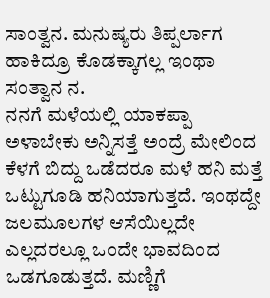ಸಾಂತ್ವನ. ಮನುಷ್ಯರು ತಿಪ್ಪರ್ಲಾಗ ಹಾಕಿದ್ರೂ ಕೊಡಕ್ಕಾಗಲ್ಲ ಇಂಥಾ ಸಂತ್ವಾನ ನ.
ನನಗೆ ಮಳೆಯಲ್ಲಿ ಯಾಕಪ್ಪಾ ಅಳಾಬೇಕು ಅನ್ನಿಸತ್ತೆ ಅಂದ್ರೆ ಮೇಲಿಂದ ಕೆಳಗೆ ಬಿದ್ದು ಒಡೆದರೂ ಮಳೆ ಹನಿ ಮತ್ತೆ ಒಟ್ಟುಗೂಡಿ ಹನಿಯಾಗುತ್ತದೆ. ಇಂಥದ್ದೇ ಜಲಮೂಲಗಳ ಆಸೆಯಿಲ್ಲದೇ ಎಲ್ಲದರಲ್ಲೂ ಒಂದೇ ಭಾವದಿಂದ ಒಡಗೂಡುತ್ತದೆ. ಮಣ್ಣಿಗೆ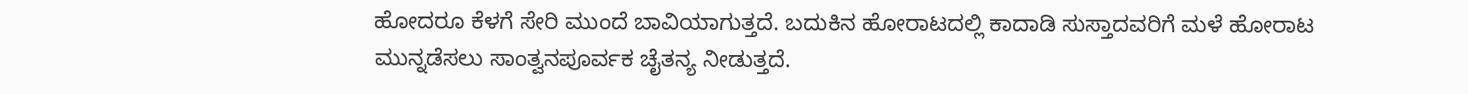ಹೋದರೂ ಕೆಳಗೆ ಸೇರಿ ಮುಂದೆ ಬಾವಿಯಾಗುತ್ತದೆ. ಬದುಕಿನ ಹೋರಾಟದಲ್ಲಿ ಕಾದಾಡಿ ಸುಸ್ತಾದವರಿಗೆ ಮಳೆ ಹೋರಾಟ ಮುನ್ನಡೆಸಲು ಸಾಂತ್ವನಪೂರ್ವಕ ಚೈತನ್ಯ ನೀಡುತ್ತದೆ.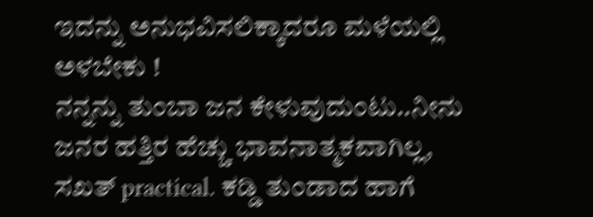ಇದನ್ನು ಅನುಭವಿಸಲಿಕ್ಕಾದರೂ ಮಳೆಯಲ್ಲಿ ಅಳಬೇಕು !
ನನ್ನನ್ನು ತುಂಬಾ ಜನ ಕೇಳುವುದುಂಟು..ನೀನು ಜನರ ಹತ್ತಿರ ಹೆಚ್ಚು ಭಾವನಾತ್ಮಕವಾಗಿಲ್ಲ, ಸಖತ್ practical. ಕಡ್ಡಿ ತುಂಡಾದ ಹಾಗೆ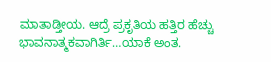ಮಾತಾಡ್ತೀಯ. ಆದ್ರೆ ಪ್ರಕೃತಿಯ ಹತ್ತಿರ ಹೆಚ್ಚು ಭಾವನಾತ್ಮಕವಾಗಿರ್ತಿ…ಯಾಕೆ ಅಂತ.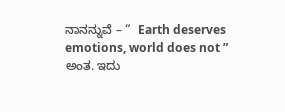ನಾನನ್ನುವೆ – “  Earth deserves emotions, world does not ” ಅಂತ. ಇದು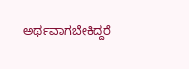ಅರ್ಥವಾಗಬೇಕಿದ್ದರೆ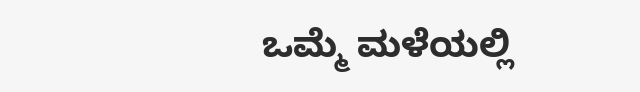ಒಮ್ಮೆ ಮಳೆಯಲ್ಲಿ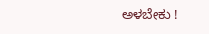ಅಳಬೇಕು !